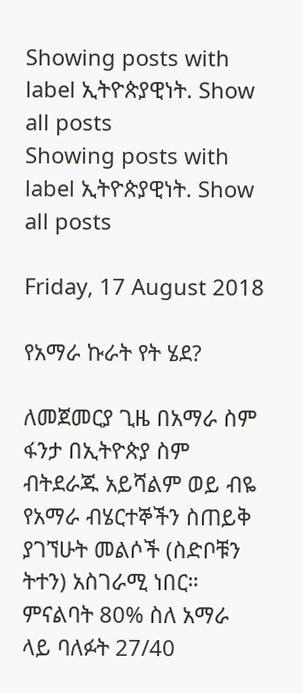Showing posts with label ኢትዮጵያዊነት. Show all posts
Showing posts with label ኢትዮጵያዊነት. Show all posts

Friday, 17 August 2018

የአማራ ኩራት የት ሄደ?

ለመጀመርያ ጊዜ በአማራ ስም ፋንታ በኢትዮጵያ ስም ብትደራጁ አይሻልም ወይ ብዬ የአማራ ብሄርተኞችን ስጠይቅ ያገኘሁት መልሶች (ስድቦቹን ትተን) አስገራሚ ነበር። ምናልባት 80% ስለ አማራ ላይ ባለፉት 27/40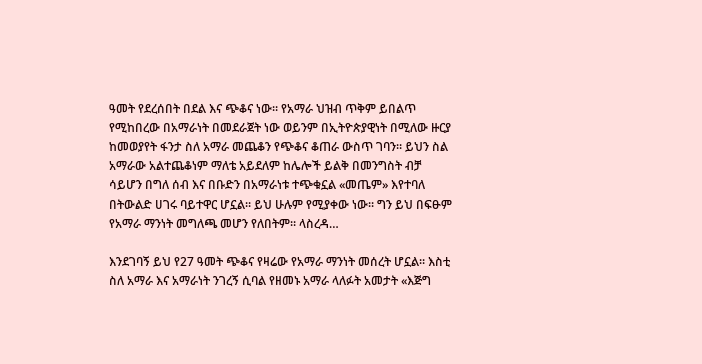ዓመት የደረሰበት በደል እና ጭቆና ነው። የአማራ ህዝብ ጥቅም ይበልጥ የሚከበረው በአማራነት በመደራጀት ነው ወይንም በኢትዮጵያዊነት በሚለው ዙርያ ከመወያየት ፋንታ ስለ አማራ መጨቆን የጭቆና ቆጠራ ውስጥ ገባን። ይህን ስል አማራው አልተጨቆነም ማለቴ አይደለም ከሌሎች ይልቅ በመንግስት ብቻ ሳይሆን በግለ ሰብ እና በቡድን በአማራነቱ ተጭቁኗል «መጤም» እየተባለ በትውልድ ሀገሩ ባይተዋር ሆኗል። ይህ ሁሉም የሚያቀው ነው። ግን ይህ በፍፁም የአማራ ማንነት መግለጫ መሆን የለበትም። ላስረዳ…

እንደገባኝ ይህ የ27 ዓመት ጭቆና የዛሬው የአማራ ማንነት መሰረት ሆኗል። እስቲ ስለ አማራ እና አማራነት ንገረኝ ሲባል የዘመኑ አማራ ላለፉት አመታት «እጅግ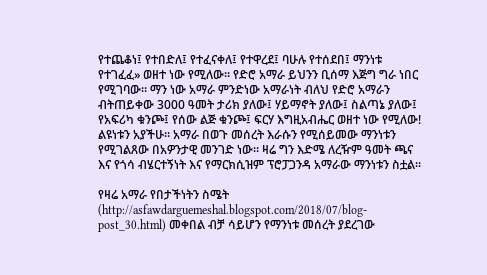የተጨቆነ፤ የተበድለ፤ የተፈናቀለ፤ የተዋረደ፤ ባሁሉ የተሰደበ፤ ማንነቱ የተገፈፈ» ወዘተ ነው የሚለው። የድሮ አማራ ይህንን ቢሰማ እጅግ ግራ ነበር የሚገባው። ማን ነው አማራ ምንድነው አማራነት ብለህ የድሮ አማራን ብትጠይቀው 3000 ዓመት ታሪክ ያለው፤ ሃይማኖት ያለው፤ ስልጣኔ ያለው፤ የአፍሪካ ቁንጮ፤ የሰው ልጅ ቁንጮ፤ ፍርሃ እግዚአብሔር ወዘተ ነው የሚለው! ልዩነቱን አያችሁ። አማራ በወጉ መሰረት እራሱን የሚሰይመው ማንነቱን የሚገልጸው በአዎንታዊ መንገድ ነው። ዛሬ ግን እድሜ ለረዥም ዓመት ጫና እና የጎሳ ብሄርተኝነት እና የማርክሲዝም ፕሮፓጋንዳ አማራው ማንነቱን ስቷል።

የዛሬ አማራ የበታችነትን ስሜት (http://asfawdarguemeshal.blogspot.com/2018/07/blog-post_30.html) መቀበል ብቻ ሳይሆን የማንነቱ መሰረት ያደረገው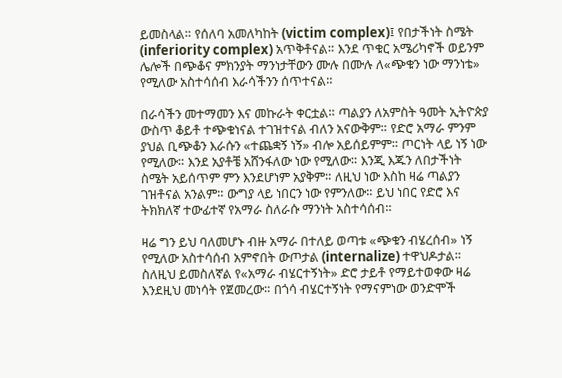ይመስላል። የሰለባ አመለካከት (victim complex)፤ የበታችነት ስሜት (inferiority complex) አጥቅቶናል። እንደ ጥቁር አሜሪካኖች ወይንም ሌሎች በጭቆና ምክንያት ማንነታቸውን ሙሉ በሙሉ ለ«ጭቁን ነው ማንነቴ» የሚለው አስተሳሰብ እራሳችንን ሰጥተናል።

በራሳችን መተማመን እና መኩራት ቀርቷል። ጣልያን ለአምስት ዓመት ኢትዮጵያ ውስጥ ቆይቶ ተጭቁነናል ተገዝተናል ብለን አናውቅም። የድሮ አማራ ምንም ያህል ቢጭቆን እራሱን «ተጨቋኝ ነኝ» ብሎ አይሰይምም። ጦርነት ላይ ነኝ ነው የሚለው። እንደ አያቶቼ አሸንፋለው ነው የሚለው። እንጂ እጁን ለበታችነት ስሜት አይሰጥም ምን እንደሆነም አያቅም። ለዚህ ነው እስከ ዛሬ ጣልያን ገዝቶናል አንልም። ውግያ ላይ ነበርን ነው የምንለው። ይህ ነበር የድሮ እና ትክክለኛ ተውፊተኛ የአማራ ስለራሱ ማንነት አስተሳሰብ።

ዛሬ ግን ይህ ባለመሆኑ ብዙ አማራ በተለይ ወጣቱ «ጭቁን ብሄረሰብ» ነኝ የሚለው አስተሳሰብ አምኖበት ውጦታል (internalize) ተዋህዶታል። ስለዚህ ይመስለኛል የ«አማራ ብሄርተኝነት» ድሮ ታይቶ የማይተወቀው ዛሬ እንደዚህ መነሳት የጀመረው። በጎሳ ብሄርተኝነት የማናምነው ወንድሞች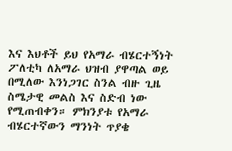እና እህቶች ይህ የአማራ ብሄርተኝነት ፖለቲካ ለአማራ ህዝብ ያዋጣል ወይ በሚለው እንነጋገር ስንል ብዙ ጊዜ ስሜታዊ መልስ እና ስድብ ነው የሚጠብቀን። ምክንያቱ የአማራ ብሄርተኛውን ማንነት ጥያቄ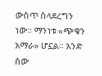ውስጥ ስላደረግን ነው። ማንነቱ «ጭቁን አማራ» ሆኗል። አንድ ሰው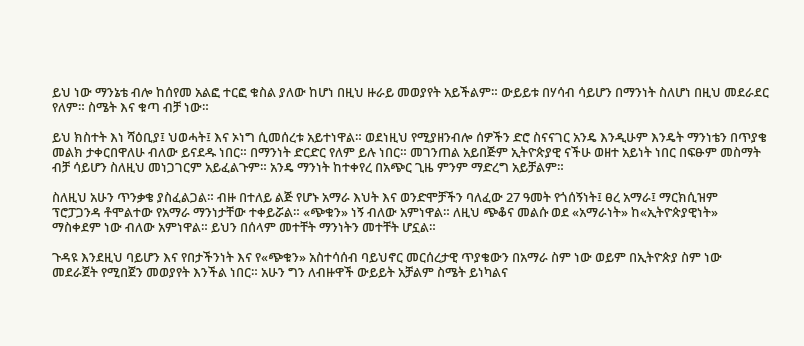ይህ ነው ማንኔቴ ብሎ ከሰየመ አልፎ ተርፎ ቁስል ያለው ከሆነ በዚህ ዙራይ መወያየት አይችልም። ውይይቱ በሃሳብ ሳይሆን በማንነት ስለሆነ በዚህ መደራደር የለም። ስሜት እና ቁጣ ብቻ ነው።

ይህ ክስተት እነ ሻዕቢያ፤ ህወሓት፤ እና ኦነግ ሲመሰረቱ አይተነዋል። ወደነዚህ የሚያዘንብሎ ሰዎችን ድሮ ስናናገር አንዴ እንዲሁም እንዴት ማንነቴን በጥያቄ መልክ ታቀርበዋለሁ ብለው ይናደዱ ነበር። በማንነት ድርድር የለም ይሉ ነበር። መገንጠል አይበጅም ኢትዮጵያዊ ናችሁ ወዘተ አይነት ነበር በፍፁም መስማት ብቻ ሳይሆን ስለዚህ መነጋገርም አይፈልጉም። አንዴ ማንነት ከተቀየረ በአጭር ጊዜ ምንም ማድረግ አይቻልም።

ስለዚህ አሁን ጥንቃቄ ያስፈልጋል። ብዙ በተለይ ልጅ የሆኑ አማራ እህት እና ወንድሞቻችን ባለፈው 27 ዓመት የጎሰኝነት፤ ፀረ አማራ፤ ማርክሲዝም ፕሮፓጋንዳ ቶሞልተው የአማራ ማንነታቸው ተቀይሯል። «ጭቁን» ነኝ ብለው አምነዋል። ለዚህ ጭቆና መልሱ ወደ «አማራነት» ከ«ኢትዮጵያዊነት» ማስቀደም ነው ብለው አምነዋል። ይህን በሰላም መተቸት ማንነትን መተቸት ሆኗል።

ጉዳዩ እንደዚህ ባይሆን እና የበታችንነት እና የ«ጭቁን» አስተሳሰብ ባይህኖር መርሰረታዊ ጥያቄውን በአማራ ስም ነው ወይም በኢትዮጵያ ስም ነው መደራጀት የሚበጀን መወያየት እንችል ነበር። አሁን ግን ለብዙዋች ውይይት አቻልም ስሜት ይነካልና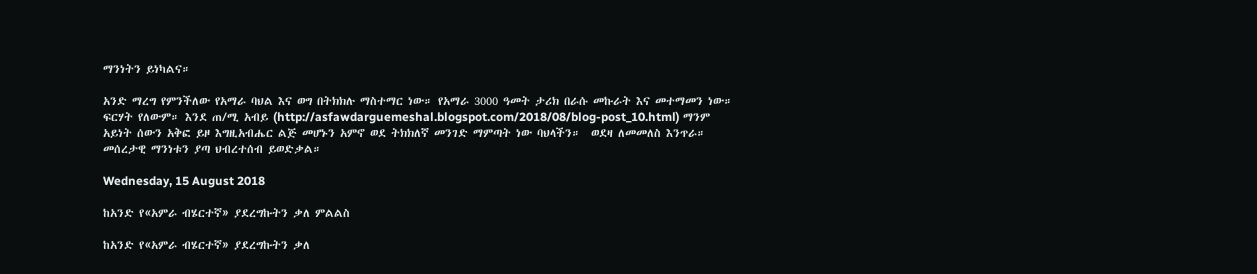ማንነትን ይነካልና።

አንድ ማረግ የምንችለው የአማራ ባህል እና ወግ በትክክሉ ማስተማር ነው። የአማራ 3000 ዓመት ታሪክ በራሱ መኩራት እና መተማመን ነው። ፍርሃት የለውም። እንደ ጠ/ሚ አብይ (http://asfawdarguemeshal.blogspot.com/2018/08/blog-post_10.html) ማንም አይነት ሰውን አቅፎ ይዞ እግዚአብሔር ልጅ መሆኑን አምኖ ወደ ትክክለኛ መንገድ ማምጣት ነው ባህላችን።  ወደዛ ለመመለስ እንጥራ። መሰረታዊ ማንነቱን ያጣ ህብረተሰብ ይወድቃል።

Wednesday, 15 August 2018

ከአንድ የ«አምራ ብሄርተኛ» ያደረግኩትን ቃለ ምልልስ

ከአንድ የ«አምራ ብሄርተኛ» ያደረግኩትን ቃለ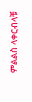ምልልስ ላቀርብላቹ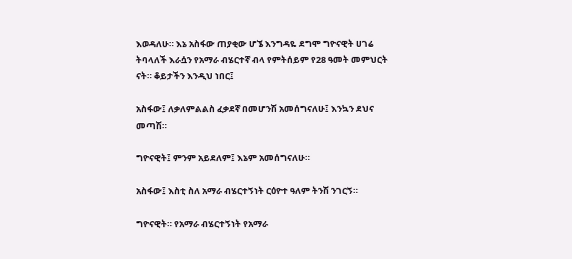እወዳለሁ። እኔ አስፋው ጠያቂው ሆኜ እንግዳዬ ደግሞ ግዮናዊት ሀገሬ ትባላለች እራሷን የአማራ ብሄርተኛ ብላ የምትሰይም የ28 ዓመት መምህርት ናት። ቆይታችን እንዲህ ነበር፤

አስፋው፤ ለቃለምልልስ ፈቃደኛ በመሆንሽ አመሰግናለሁ፤ እንኳን ደህና መጣሽ።

ግዮናዊት፤ ምንም አይደለም፤ እኔም አመሰግናለሁ።

አስፋው፤ እስቲ ስለ አማራ ብሄርተኝነት ርዕዮተ ዓለም ትንሽ ንገርኝ።

ግዮናዊት። የአማራ ብሄርተኝነት የአማራ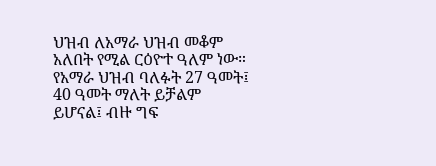ህዝብ ለአማራ ህዝብ መቆም አለበት የሚል ርዕዮተ ዓለም ነው። የአማራ ህዝብ ባለፉት 27 ዓመት፤ 40 ዓመት ማለት ይቻልም ይሆናል፤ ብዙ ግፍ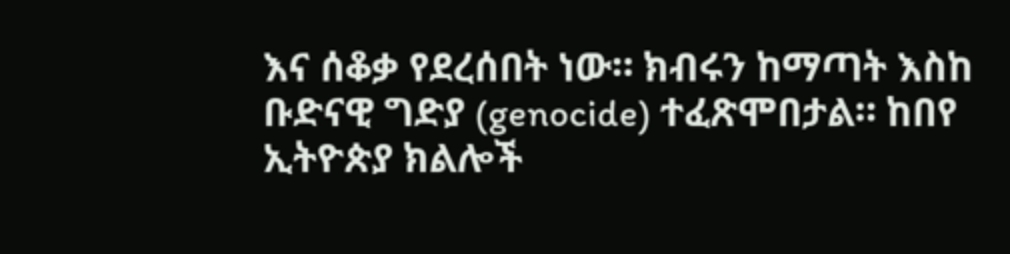እና ሰቆቃ የደረሰበት ነው። ክብሩን ከማጣት እስከ ቡድናዊ ግድያ (genocide) ተፈጽሞበታል። ከበየ ኢትዮጵያ ክልሎች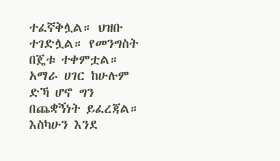ተፈኛቅሏል። ህዝቡ ተገድሏል። የመንግስት በጄቱ ተቀምቷል። አማራ ሀገር ከሁሉም ድኻ ሆኖ ግን በጨቋኝነት ይፈረጃል። እስካሁን እንደ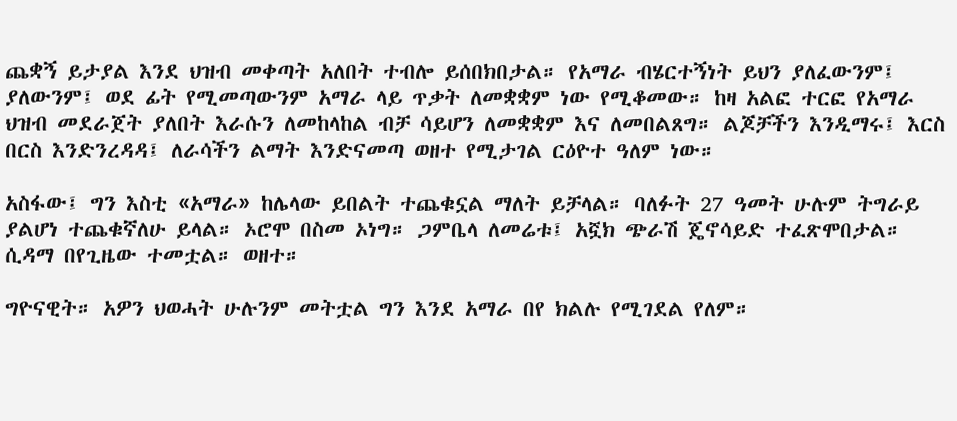ጨቋኝ ይታያል እንደ ህዝብ መቀጣት አለበት ተብሎ ይሰበክበታል። የአማራ ብሄርተኝነት ይህን ያለፈውንም፤ ያለውንም፤ ወደ ፊት የሚመጣውንም አማራ ላይ ጥቃት ለመቋቋም ነው የሚቆመው። ከዛ አልፎ ተርፎ የአማራ ህዝብ መደራጀት ያለበት እራሱን ለመከላከል ብቻ ሳይሆን ለመቋቋም እና ለመበልጸግ። ልጆቻችን እንዲማሩ፤ እርስ በርስ እንድንረዳዳ፤ ለራሳችን ልማት እንድናመጣ ወዘተ የሚታገል ርዕዮተ ዓለም ነው።

አስፋው፤ ግን እስቲ «አማራ» ከሌላው ይበልት ተጨቁኗል ማለት ይቻላል። ባለፉት 27 ዓመት ሁሉም ትግራይ ያልሆነ ተጨቁኛለሁ ይላል። ኦሮሞ በስመ ኦነግ። ጋምቤላ ለመሬቱ፤ አኟክ ጭራሽ ጄኖሳይድ ተፈጽሞበታል። ሲዳማ በየጊዜው ተመቷል። ወዘተ።

ግዮናዊት። አዎን ህወሓት ሁሉንም መትቷል ግን እንደ አማራ በየ ክልሉ የሚገደል የለም።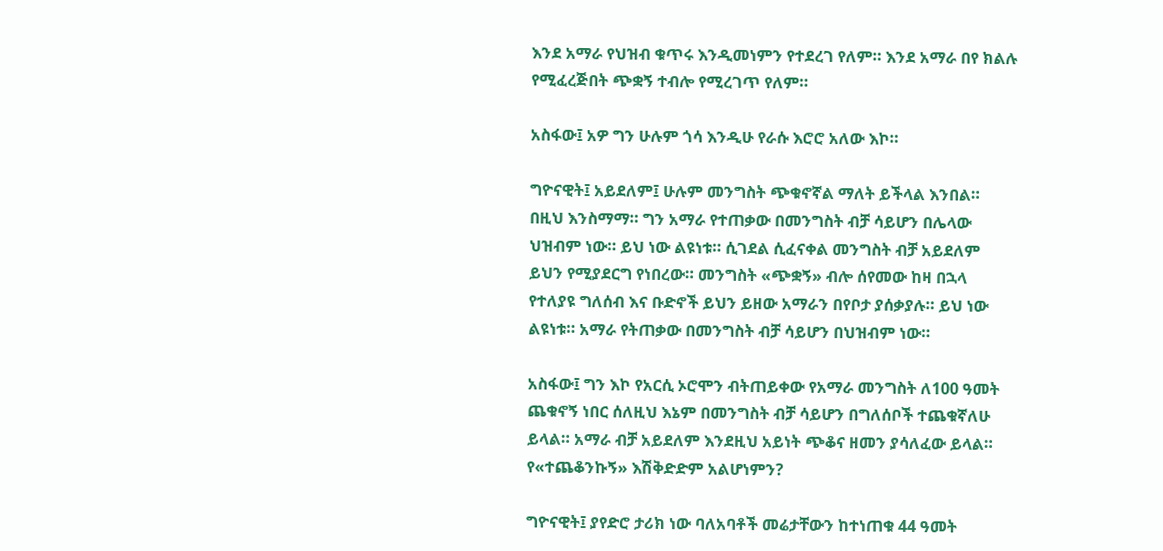እንደ አማራ የህዝብ ቁጥሩ እንዲመነምን የተደረገ የለም። እንደ አማራ በየ ክልሉ የሚፈረጅበት ጭቋኝ ተብሎ የሚረገጥ የለም።

አስፋው፤ አዎ ግን ሁሉም ጎሳ እንዲሁ የራሱ እሮሮ አለው እኮ።

ግዮናዊት፤ አይደለም፤ ሁሉም መንግስት ጭቁኖኛል ማለት ይችላል እንበል። በዚህ እንስማማ። ግን አማራ የተጠቃው በመንግስት ብቻ ሳይሆን በሌላው ህዝብም ነው። ይህ ነው ልዩነቱ። ሲገደል ሲፈናቀል መንግስት ብቻ አይደለም ይህን የሚያደርግ የነበረው። መንግስት «ጭቋኝ» ብሎ ሰየመው ከዛ በኋላ የተለያዩ ግለሰብ እና ቡድኖች ይህን ይዘው አማራን በየቦታ ያሰቃያሉ። ይህ ነው ልዩነቱ። አማራ የትጠቃው በመንግስት ብቻ ሳይሆን በህዝብም ነው።

አስፋው፤ ግን እኮ የአርሲ ኦሮሞን ብትጠይቀው የአማራ መንግስት ለ100 ዓመት ጨቁኖኝ ነበር ሰለዚህ እኔም በመንግስት ብቻ ሳይሆን በግለሰቦች ተጨቁኛለሁ ይላል። አማራ ብቻ አይደለም እንደዚህ አይነት ጭቆና ዘመን ያሳለፈው ይላል። የ«ተጨቆንኩኝ» እሽቅድድም አልሆነምን?

ግዮናዊት፤ ያየድሮ ታሪክ ነው ባለአባቶች መሬታቸውን ከተነጠቁ 44 ዓመት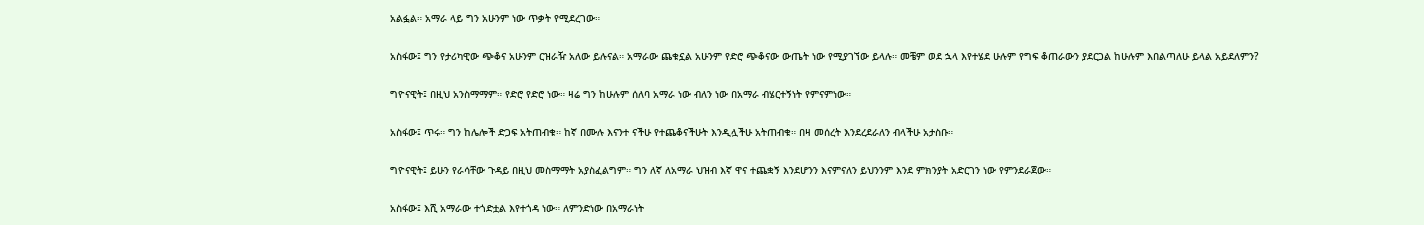አልፏል። አማራ ላይ ግን አሁንም ነው ጥቃት የሚደረገው።

አስፋው፤ ግን የታሪካዊው ጭቆና አሁንም ርዝራዥ አለው ይሉናል። አማራው ጨቁኗል አሁንም የድሮ ጭቆናው ውጤት ነው የሚያገኘው ይላሉ። መቼም ወደ ኋላ እየተሄደ ሁሉም የግፍ ቆጠራውን ያደርጋል ከሁሉም እበልጣለሁ ይላል አይደለምን?

ግዮናዊት፤ በዚህ አንስማማም። የድሮ የድሮ ነው። ዛሬ ግን ከሁሉም ሰለባ አማራ ነው ብለን ነው በአማራ ብሄርተኝነት የምናምነው።

አስፋው፤ ጥሩ። ግን ከሌሎች ድጋፍ አትጠብቁ። ከኛ በሙሉ እናንተ ናችሁ የተጨቆናችሁት እንዲሏችሁ አትጠብቁ። በዛ መሰረት እንደረደራለን ብላችሁ አታስቡ።

ግዮናዊት፤ ይሁን የራሳቸው ጉዳይ በዚህ መስማማት አያስፈልግም። ግን ለኛ ለአማራ ህዝብ እኛ ዋና ተጨቋኝ እንደሆንን እናምናለን ይህንንም እንደ ምክንያት አድርገን ነው የምንደራጀው።

አስፋው፤ እሺ አማራው ተጎድቷል እየተጎዳ ነው። ለምንድነው በአማራነት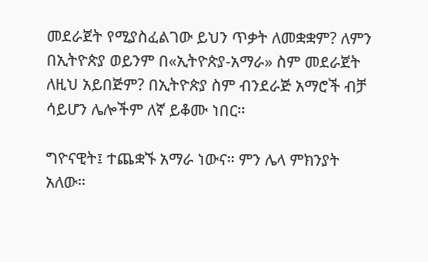መደራጀት የሚያስፈልገው ይህን ጥቃት ለመቋቋም? ለምን በኢትዮጵያ ወይንም በ«ኢትዮጵያ-አማራ» ስም መደራጀት ለዚህ አይበጅም? በኢትዮጵያ ስም ብንደራጅ አማሮች ብቻ ሳይሆን ሌሎችም ለኛ ይቆሙ ነበር።

ግዮናዊት፤ ተጨቋኙ አማራ ነውና። ምን ሌላ ምክንያት አለው።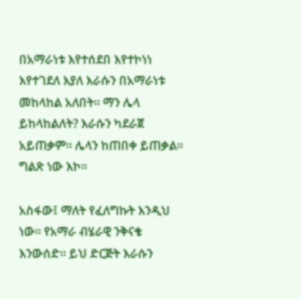በአማራነቱ እየተሰደበ እየተኮነነ እየተገደለ እያለ እራሱን በአማራነቱ መከላከል አለበት። ማን ሌላ ይከላከልለት? እራሱን ካደራጀ አይጠቃም። ሌላን ከጠበቀ ይጠቃል። ግልጽ ነው እኮ።

አስፋው፤ ማለት የፈለግኩት እንዲህ ነው። የአማራ ብሄራዊ ንቅናቄ እንውሰድ። ይህ ድርጅት እራሱን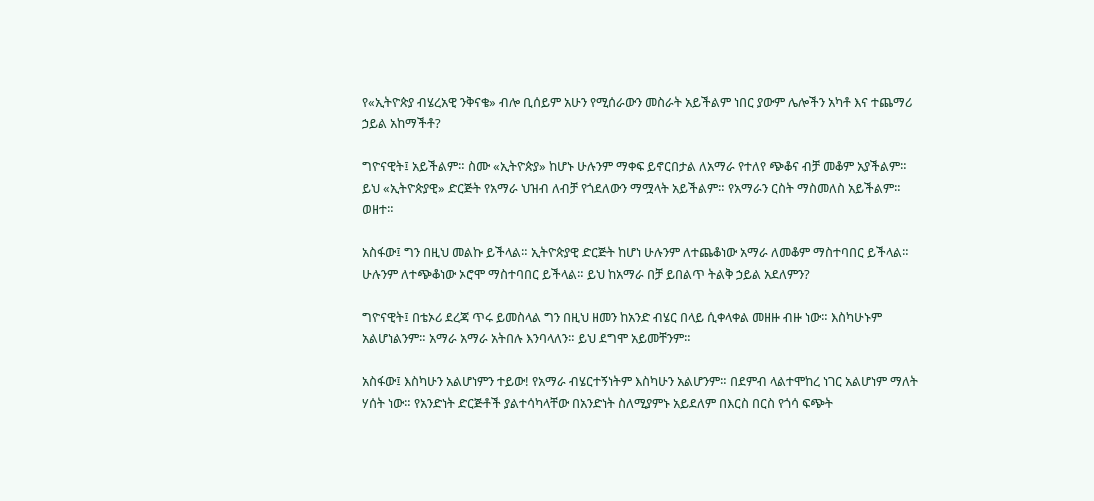የ«ኢትዮጵያ ብሄረአዊ ንቅናቄ» ብሎ ቢሰይም አሁን የሚሰራውን መስራት አይችልም ነበር ያውም ሌሎችን አካቶ እና ተጨማሪ ኃይል አከማችቶ?

ግዮናዊት፤ አይችልም። ስሙ «ኢትዮጵያ» ከሆኑ ሁሉንም ማቀፍ ይኖርበታል ለአማራ የተለየ ጭቆና ብቻ መቆም አያችልም። ይህ «ኢትዮጵያዊ» ድርጅት የአማራ ህዝብ ለብቻ የጎደለውን ማሟላት አይችልም። የአማራን ርስት ማስመለስ አይችልም። ወዘተ።

አስፋው፤ ግን በዚህ መልኩ ይችላል። ኢትዮጵያዊ ድርጅት ከሆነ ሁሉንም ለተጨቆነው አማራ ለመቆም ማስተባበር ይችላል። ሁሉንም ለተጭቆነው ኦሮሞ ማስተባበር ይችላል። ይህ ከአማራ በቻ ይበልጥ ትልቅ ኃይል አደለምን?

ግዮናዊት፤ በቴኦሪ ደረጃ ጥሩ ይመስላል ግን በዚህ ዘመን ከአንድ ብሄር በላይ ሲቀላቀል መዘዙ ብዙ ነው። እስካሁኑም አልሆነልንም። አማራ አማራ አትበሉ እንባላለን። ይህ ደግሞ አይመቸንም።

አስፋው፤ እስካሁን አልሆነምን ተይው! የአማራ ብሄርተኝነትም እስካሁን አልሆንም። በደምብ ላልተሞከረ ነገር አልሆነም ማለት ሃሰት ነው። የአንድነት ድርጅቶች ያልተሳካላቸው በአንድነት ስለሚያምኑ አይደለም በእርስ በርስ የጎሳ ፍጭት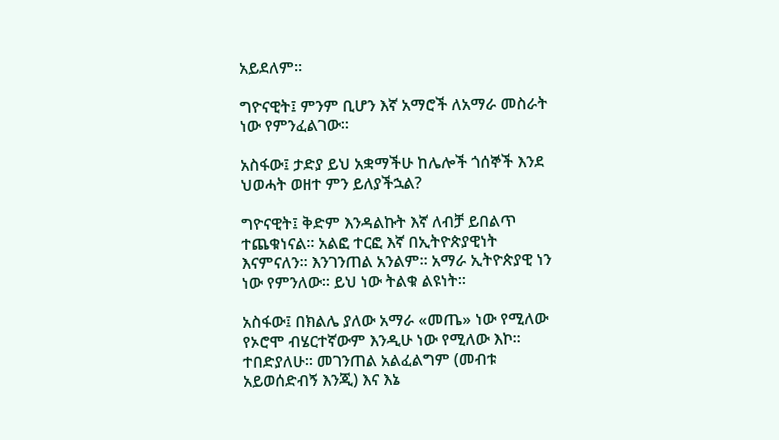አይደለም።

ግዮናዊት፤ ምንም ቢሆን እኛ አማሮች ለአማራ መስራት ነው የምንፈልገው።

አስፋው፤ ታድያ ይህ አቋማችሁ ከሌሎች ጎሰኞች እንደ ህወሓት ወዘተ ምን ይለያችኋል?

ግዮናዊት፤ ቅድም እንዳልኩት እኛ ለብቻ ይበልጥ ተጨቁነናል። አልፎ ተርፎ እኛ በኢትዮጵያዊነት እናምናለን። እንገንጠል አንልም። አማራ ኢትዮጵያዊ ነን ነው የምንለው። ይህ ነው ትልቁ ልዩነት።

አስፋው፤ በክልሌ ያለው አማራ «መጤ» ነው የሚለው የኦሮሞ ብሄርተኛውም እንዲሁ ነው የሚለው እኮ። ተበድያለሁ። መገንጠል አልፈልግም (መብቱ አይወሰድብኝ እንጂ) እና እኔ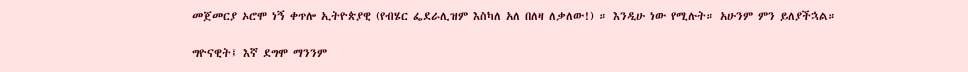መጀመርያ ኦሮሞ ነኝ ቀጥሎ ኢትዮጵያዊ (የብሄር ፌደራሊዝም እስካለ አለ በለዛ ለቃለው!) ። እንዲሁ ነው የሚሉት። አሁንም ምን ይለያችኋል።

ግዮናዊት፤ እኛ ደግሞ ማንንም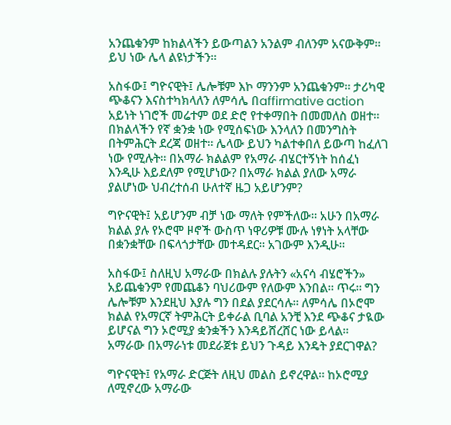አንጨቁንም ከክልላችን ይውጣልን አንልም ብለንም አናውቅም። ይህ ነው ሌላ ልዩነታችን።

አስፋው፤ ግዮናዊት፤ ሌሎቹም እኮ ማንንም አንጨቁንም። ታሪካዊ ጭቆናን እናስተካክላለን ለምሳሌ በaffirmative action አይነት ነገሮች መሬተም ወደ ድሮ የተቀማበት በመመለስ ወዘተ። በክልላችን የኛ ቋንቋ ነው የሚሰፍነው እንላለን በመንግስት በትምሕርት ደረጃ ወዘተ። ሌላው ይህን ካልተቀበለ ይውጣ ከፈለገ ነው የሚሉት። በአማራ ክልልም የአማራ ብሄርተኝነት ከሰፈነ እንዲሁ እይደለም የሚሆነው? በአማራ ክልል ያለው አማራ ያልሆነው ህብረተሰብ ሁለተኛ ዜጋ አይሆንም?

ግዮናዊት፤ አይሆንም ብቻ ነው ማለት የምችለው። አሁን በአማራ ክልል ያሉ የኦሮሞ ዞኖች ውስጥ ነዋሪዎቹ ሙሉ ነፃነት አላቸው በቋንቋቸው በፍላጎታቸው መተዳደር። አገውም እንዲሁ።

አስፋው፤ ስለዚህ አማራው በክልሉ ያሉትን «አናሳ ብሄሮችን» አይጨቁንም የመጨቆን ባህሪውም የለውም እንበል። ጥሩ። ግን ሌሎቹም እንደዚህ እያሉ ግን በደል ያደርሳሉ። ለምሳሌ በኦሮሞ ክልል የአማርኛ ትምሕርት ይቀራል ቢባል አንቺ እንደ ጭቆና ታዪው ይሆናል ግን ኦሮሚያ ቋንቋችን እንዳይሸረሸር ነው ይላል። አማራው በአማራነቱ መደራጀቱ ይህን ጉዳይ እንዴት ያደርገዋል?

ግዮናዊት፤ የአማራ ድርጅት ለዚህ መልስ ይኖረዋል። ከኦሮሚያ ለሚኖረው አማራው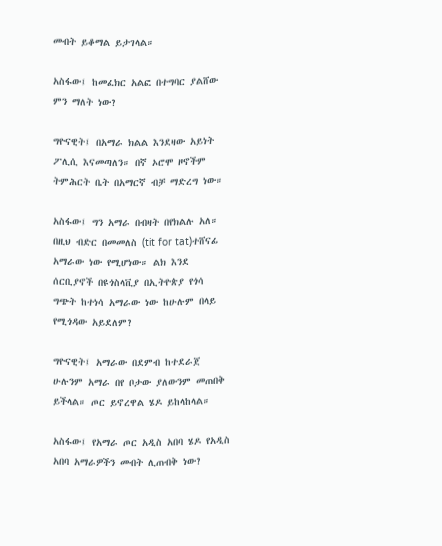መብት ይቆማል ይታገላል።

አስፋው፤ ከመፈክር አልፎ በተግባር ያልሸው ምን ማለት ነው?

ግዮናዊት፤ በአማራ ክልል እንደዛው አይነት ፖሊሲ እናመጣለን። በኛ ኦሮሞ ዞኖችም ትምሕርት ቤት በአማርኛ ብቻ ማድረግ ነው።

አስፋው፤ ግን አማራ በብዛት በየክልሉ አለ። በዚህ ብድር በመመለስ (tit for tat)ተሸናፊ አማራው ነው የሚሆነው። ልክ እንደ ሰርቢያኖች በዩጎስላቪያ በኢትዮጵያ የጎሳ ግጭት ከተነሳ አማራው ነው ከሁሉም በላይ የሚጎዳው አይደለም?

ግዮናዊት፤ አማራው በደምብ ከተደራጀ ሁሉንም አማራ በየ ቦታው ያለውንም መጠበቅ ይችላል። ጦር ይኖረዋል ሄዶ ይከላከላል።

አስፋው፤ የአማራ ጦር አዲስ አበባ ሄዶ የአዲስ አበባ አማራዎችን መብት ሊጠብቅ ነው?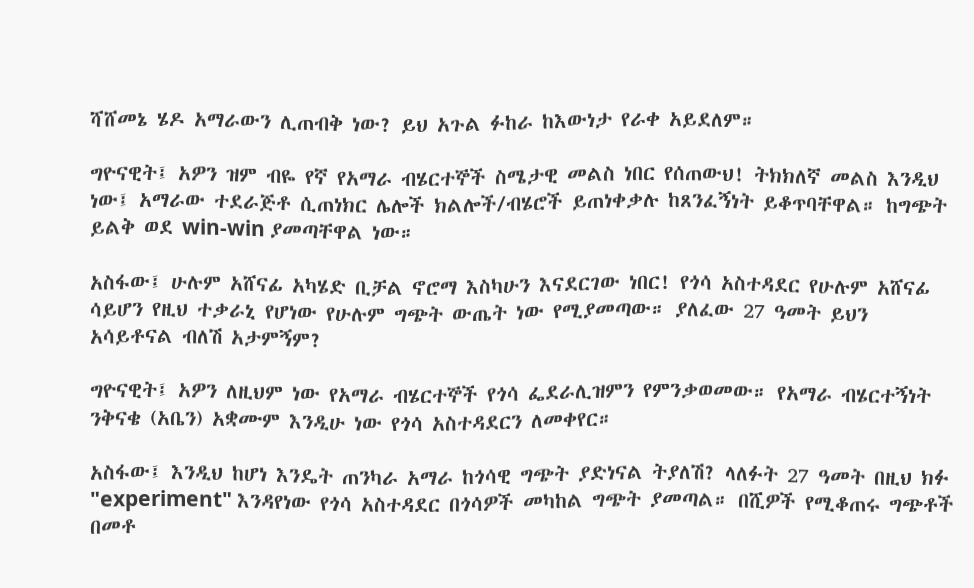ሻሸመኔ ሄዶ አማራውን ሊጠብቅ ነው? ይህ አጉል ፉከራ ከእውነታ የራቀ አይደለም።

ግዮናዊት፤ አዎን ዝም ብዬ የኛ የአማራ ብሄርተኞች ስሜታዊ መልስ ነበር የሰጠውህ! ትክክለኛ መልስ እንዲህ ነው፤ አማራው ተደራጅቶ ሲጠነክር ሌሎች ክልሎች/ብሄሮች ይጠነቀቃሉ ከጸንፈኝነት ይቆጥባቸዋል። ከግጭት ይልቅ ወደ win-win ያመጣቸዋል ነው።

አስፋው፤ ሁሉም አሸናፊ አካሄድ ቢቻል ኖሮማ እስካሁን እናደርገው ነበር! የጎሳ አስተዳደር የሁሉም አሸናፊ ሳይሆን የዚህ ተቃራኒ የሆነው የሁሉም ግጭት ውጤት ነው የሚያመጣው። ያለፈው 27 ዓመት ይህን አሳይቶናል ብለሽ አታምኝም?

ግዮናዊት፤ አዎን ለዚህም ነው የአማራ ብሄርተኞች የጎሳ ፌደራሊዝምን የምንቃወመው። የአማራ ብሄርተኝነት ንቅናቄ (አቤን) አቋሙም እንዲሁ ነው የጎሳ አስተዳደርን ለመቀየር።

አስፋው፤ እንዲህ ከሆነ እንዴት ጠንካራ አማራ ከጎሳዊ ግጭት ያድነናል ትያለሽ? ላለፉት 27 ዓመት በዚህ ክፉ "experiment" እንዳየነው የጎሳ አስተዳደር በጎሳዎች መካከል ግጭት ያመጣል። በሺዎች የሚቆጠሩ ግጭቶች በመቶ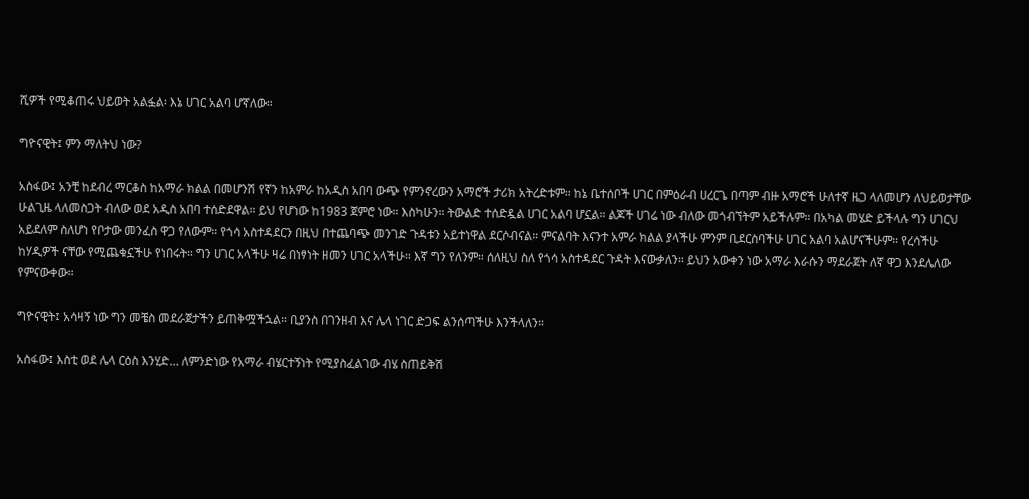ሺዎች የሚቆጠሩ ህይወት አልፏል፡ እኔ ሀገር አልባ ሆኛለው።

ግዮናዊት፤ ምን ማለትህ ነው?

አስፋው፤ አንቺ ከደብረ ማርቆስ ከአማራ ክልል በመሆንሽ የኛን ከአምራ ከአዲስ አበባ ውጭ የምንኖረውን አማሮች ታሪክ አትረድቱም። ከኔ ቤተሰቦች ሀገር በምዕራብ ሀረርጌ በጣም ብዙ አማሮች ሁለተኛ ዜጋ ላለመሆን ለህይወታቸው ሁልጊዜ ላለመስጋት ብለው ወደ አዲስ አበባ ተሰድደዋል። ይህ የሆነው ከ1983 ጀምሮ ነው። እስካሁን። ትውልድ ተሰድዷል ሀገር አልባ ሆኗል። ልጆች ሀገሬ ነው ብለው መጎብኘትም አይችሉም። በአካል መሄድ ይችላሉ ግን ሀገርህ አይደለም ስለሆነ የቦታው መንፈስ ዋጋ የለውም። የጎሳ አስተዳደርን በዚህ በተጨባጭ መንገድ ጉዳቱን አይተነዋል ደርሶብናል። ምናልባት እናንተ አምራ ክልል ያላችሁ ምንም ቢደርስባችሁ ሀገር አልባ አልሆናችሁም። የረሳችሁ ከሃዲዎች ናቸው የሚጨቁኗችሁ የነበሩት። ግን ሀገር አላችሁ ዛሬ በነፃነት ዘመን ሀገር አላችሁ። እኛ ግን የለንም። ሰለዚህ ስለ የጎሳ አስተዳደር ጉዳት እናውቃለን። ይህን አውቀን ነው አማራ እራሱን ማደራጀት ለኛ ዋጋ እንደሌለው የምናውቀው።

ግዮናዊት፤ አሳዛኝ ነው ግን መቼስ መደራጀታችን ይጠቅሟችኋል። ቢያንስ በገንዘብ እና ሌላ ነገር ድጋፍ ልንሰጣችሁ እንችላለን።

አስፋው፤ እስቲ ወደ ሌላ ርዕስ እንሂድ… ለምንድነው የአማራ ብሄርተኝነት የሚያስፈልገው ብሄ ስጠይቅሽ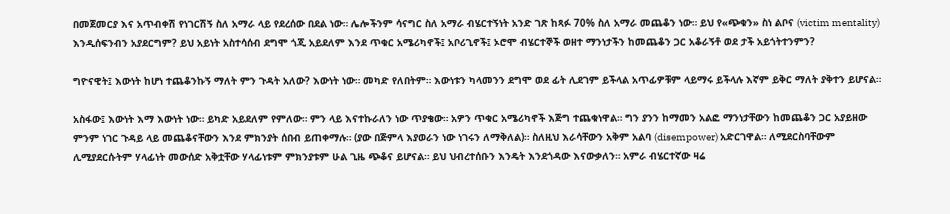በመጀመርያ እና አጥብቀሽ የነገርሽኝ ስለ አማራ ላይ የደረሰው በደል ነው። ሌሎችንም ሳናግር ስለ አማራ ብሄርተኝነት አንድ ገጽ ከጻፉ 70% ስለ አማራ መጨቆን ነው። ይህ የ«ጭቁን» ስነ ልቦና (victim mentality) እንዲሰፍንብን አያደርግም? ይህ አይነት አስተሳሰብ ደግሞ ጎጂ አይደለም እንደ ጥቁር አሜሪካኖች፤ አቦሪጊኖች፤ ኦሮሞ ብሄርተኞች ወዘተ ማንነታችን ከመጨቆን ጋር አቆራኝቶ ወደ ታች አይጎትተንምን?

ግዮናዊት፤ እውነት ከሆነ ተጨቆንኩኝ ማለት ምን ጉዳት አለው? እውነት ነው። መካድ የለበትም። እውነቱን ካላመንን ደግሞ ወደ ፊት ሊደገም ይችላል አጥፊዎቹም ላይማሩ ይችላሉ እኛም ይቅር ማለት ያቅተን ይሆናል።

አስፋው፤ እውነት እማ እውነት ነው። ይካድ አይደለም የምለው። ምን ላይ እናተኩራለን ነው ጥያቄው። አዎን ጥቁር አሜሪካኖች እጅግ ተጨቁነዋል። ግን ያንን ከማመን አልፎ ማንነታቸውን ከመጨቆን ጋር አያይዘው ምንም ነገር ጉዳይ ላይ መጨቆናቸውን እንደ ምክንያት ሰበብ ይጠቀማሉ። (ያው በጅምላ እያወራን ነው ነገሩን ለማቅለል)። ስለዚህ እራሳቸውን አቅም አልባ (disempower) አድርገዋል። ለሚደርስባቸውም ሊሚያደርሱትም ሃላፊነት መውሰድ አቅቷቸው ሃላፊነቱም ምክንያቱም ሁል ጊዜ ጭቆና ይሆናል። ይህ ህብረተሰቡን እንዴት እንደጎዳው እናውቃለን። አምራ ብሄርተኛው ዛሬ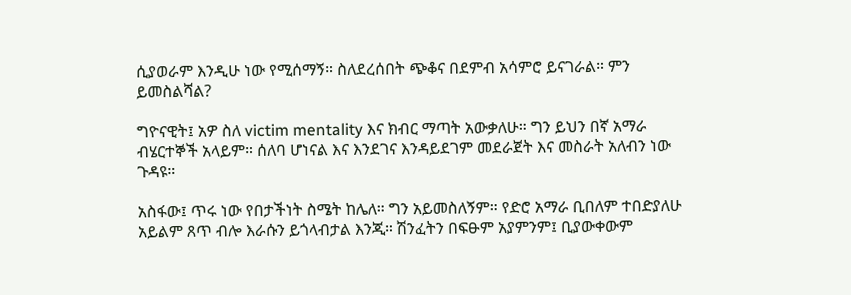ሲያወራም እንዲሁ ነው የሚሰማኝ። ስለደረሰበት ጭቆና በደምብ አሳምሮ ይናገራል። ምን ይመስልሻል?

ግዮናዊት፤ አዎ ስለ victim mentality እና ክብር ማጣት አውቃለሁ። ግን ይህን በኛ አማራ ብሄርተኞች አላይም። ሰለባ ሆነናል እና እንደገና እንዳይደገም መደራጀት እና መስራት አለብን ነው ጉዳዩ።

አስፋው፤ ጥሩ ነው የበታችነት ስሜት ከሌለ። ግን አይመስለኝም። የድሮ አማራ ቢበለም ተበድያለሁ አይልም ጸጥ ብሎ እራሱን ይጎላብታል እንጂ። ሽንፈትን በፍፁም አያምንም፤ ቢያውቀውም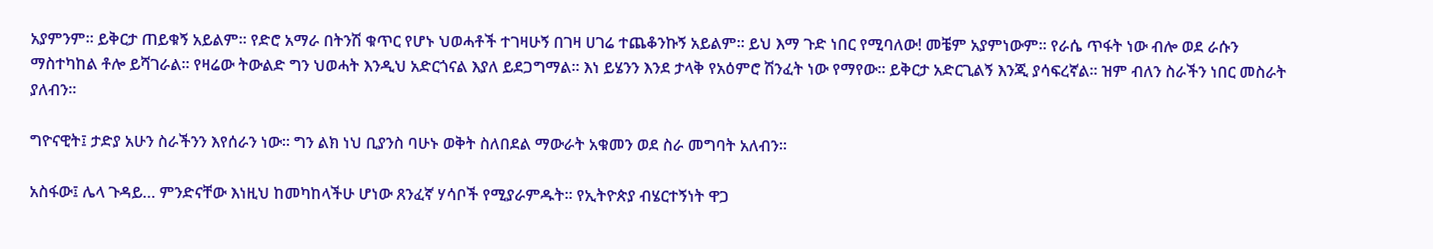አያምንም። ይቅርታ ጠይቁኝ አይልም። የድሮ አማራ በትንሽ ቁጥር የሆኑ ህወሓቶች ተገዛሁኝ በገዛ ሀገሬ ተጨቆንኩኝ አይልም። ይህ እማ ጉድ ነበር የሚባለው! መቼም አያምነውም። የራሴ ጥፋት ነው ብሎ ወደ ራሱን ማስተካከል ቶሎ ይሻገራል። የዛሬው ትውልድ ግን ህወሓት እንዲህ አድርጎናል እያለ ይደጋግማል። እነ ይሄንን እንደ ታላቅ የአዕምሮ ሽንፈት ነው የማየው። ይቅርታ አድርጊልኝ እንጂ ያሳፍረኛል። ዝም ብለን ስራችን ነበር መስራት ያለብን።

ግዮናዊት፤ ታድያ አሁን ስራችንን እየሰራን ነው። ግን ልክ ነህ ቢያንስ ባሁኑ ወቅት ስለበደል ማውራት አቁመን ወደ ስራ መግባት አለብን።

አስፋው፤ ሌላ ጉዳይ… ምንድናቸው እነዚህ ከመካከላችሁ ሆነው ጸንፈኛ ሃሳቦች የሚያራምዱት። የኢትዮጵያ ብሄርተኝነት ዋጋ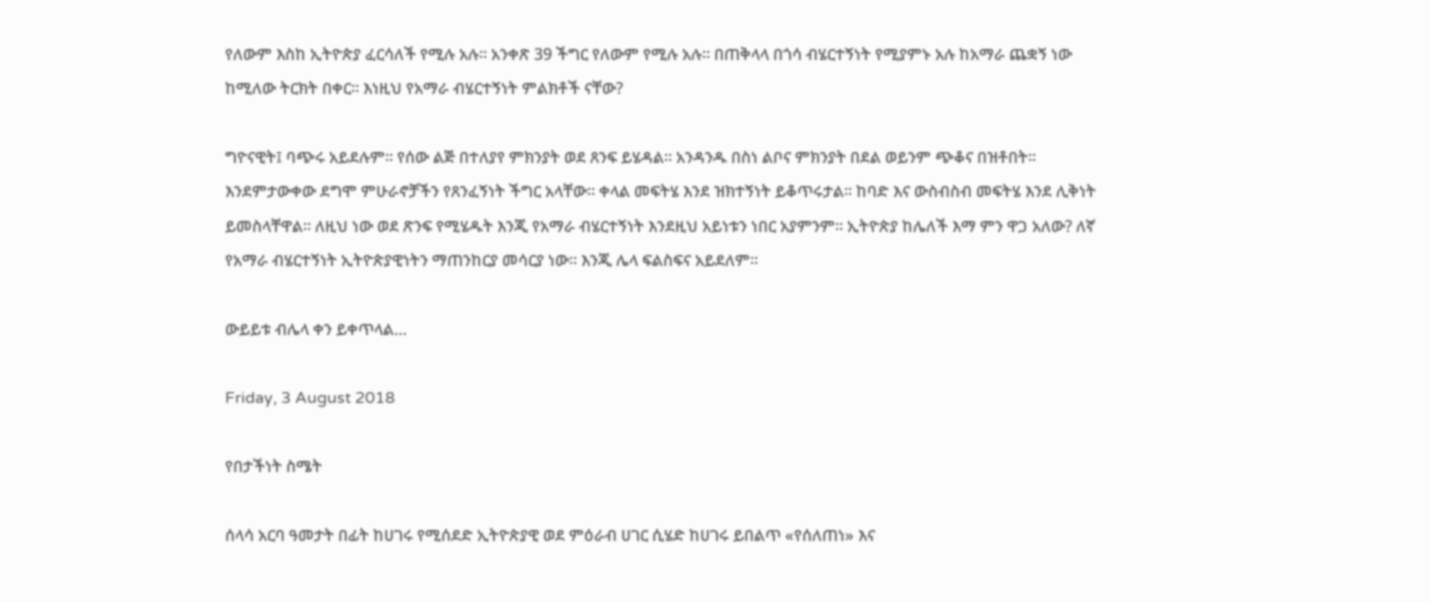የለውም እስከ ኢትዮጵያ ፈርሳለች የሚሉ አሉ። አንቀጽ 39 ችግር የለውም የሚሉ አሉ። በጠቅላላ በጎሳ ብሄርተኝነት የሚያምኑ አሉ ከአማራ ጨቋኝ ነው ከሚለው ትርክት በቀር። እነዚህ የአማራ ብሄርተኝነት ምልክቶች ናቸው?

ግዮናዊት፤ ባጭሩ አይደሉም። የሰው ልጅ በተለያየ ምክንያት ወደ ጸንፍ ይሄዳል። አንዳንዱ በስነ ልቦና ምክንያት በደል ወይንም ጭቆና በዝቶበት። እንደምታውቀው ደግሞ ምሁራኖቻችን የጸንፈኝነት ችግር አላቸው። ቀላል መፍትሄ እንደ ዝክተኝነት ይቆጥሩታል። ከባድ እና ውስብስብ መፍትሄ እንደ ሊቅነት ይመስላቸዋል። ለዚህ ነው ወደ ጽንፍ የሚሄዱት እንጂ የአማራ ብሄርተኝነት እንደዚህ አይነቱን ነበር አያምንም። ኢትዮጵያ ከሌለች እማ ምን ዋጋ አለው? ለኛ የአማራ ብሄርተኝነት ኢትዮጵያዊነትን ማጠንከርያ መሳርያ ነው። እንጂ ሌላ ፍልስፍና አይደለም።

ውይይቱ ብሌላ ቀን ይቀጥላል…

Friday, 3 August 2018

የበታችነት ስሜት

ሰላሳ አርባ ዓመታት በፊት ከሀገሩ የሚሰደድ ኢትዮጵያዊ ወደ ምዕራብ ሀገር ሲሄድ ከሀገሩ ይበልጥ «የሰለጠነ» እና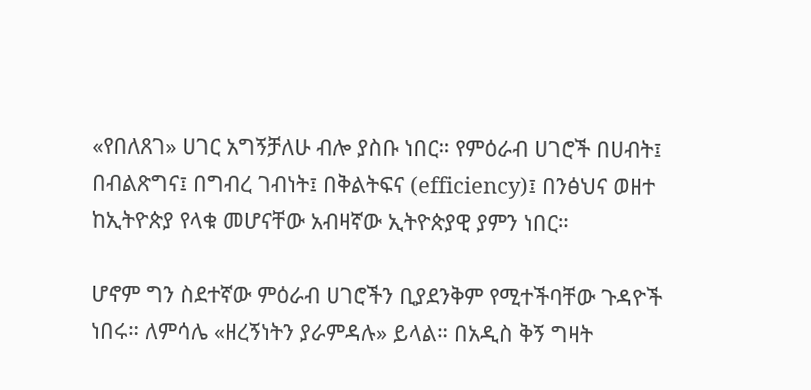«የበለጸገ» ሀገር አግኝቻለሁ ብሎ ያስቡ ነበር። የምዕራብ ሀገሮች በሀብት፤ በብልጽግና፤ በግብረ ገብነት፤ በቅልትፍና (efficiency)፤ በንፅህና ወዘተ ከኢትዮጵያ የላቁ መሆናቸው አብዛኛው ኢትዮጵያዊ ያምን ነበር።

ሆኖም ግን ስደተኛው ምዕራብ ሀገሮችን ቢያደንቅም የሚተችባቸው ጉዳዮች ነበሩ። ለምሳሌ «ዘረኝነትን ያራምዳሉ» ይላል። በአዲስ ቅኝ ግዛት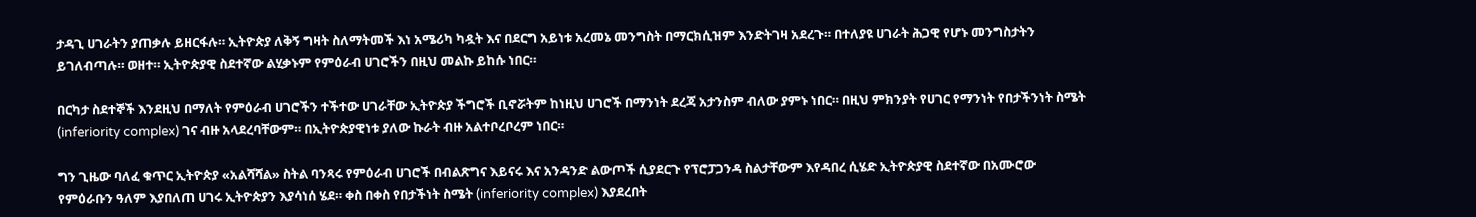ታዳጊ ሀገራትን ያጠቃሉ ይዘርፋሉ። ኢትዮጵያ ለቅኝ ግዛት ስለማትመች እነ አሜሪካ ካዷት እና በደርግ አይነቱ አረመኔ መንግስት በማርክሲዝም እንድትገዛ አደረጉ። በተለያዩ ሀገራት ሕጋዊ የሆኑ መንግስታትን ይገለብጣሉ። ወዘተ። ኢትዮጵያዊ ስደተኛው ልሂቃኑም የምዕራብ ሀገሮችን በዚህ መልኩ ይከሱ ነበር።

በርካታ ስደተኞች እንደዚህ በማለት የምዕራብ ሀገሮችን ተችተው ሀገራቸው ኢትዮጵያ ችግሮች ቢኖሯትም ከነዚህ ሀገሮች በማንነት ደረጃ አታንስም ብለው ያምኑ ነበር። በዚህ ምክንያት የሀገር የማንነት የበታችንነት ስሜት (inferiority complex) ገና ብዙ አላደረባቸውም። በኢትዮጵያዊነቱ ያለው ኩራት ብዙ አልተቦረቦረም ነበር።

ግን ጊዜው ባለፈ ቁጥር ኢትዮጵያ «አልሻሻል» ስትል ባንጻሩ የምዕራብ ሀገሮች በብልጽግና እይናሩ እና አንዳንድ ልውጦች ሲያደርጉ የፕሮፓጋንዳ ስልታቸውም እየዳበረ ሲሄድ ኢትዮጵያዊ ስደተኛው በአሙሮው የምዕራቡን ዓለም እያበለጠ ሀገሩ ኢትዮጵያን እያሳነሰ ሄደ። ቀስ በቀስ የበታችነት ስሜት (inferiority complex) እያደረበት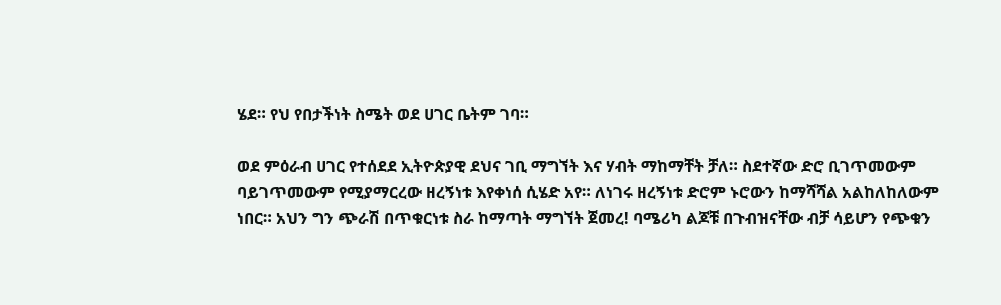ሄደ። የህ የበታችነት ስሜት ወደ ሀገር ቤትም ገባ።

ወደ ምዕራብ ሀገር የተሰደደ ኢትዮጵያዊ ደህና ገቢ ማግኘት እና ሃብት ማከማቸት ቻለ። ስደተኛው ድሮ ቢገጥመውም ባይገጥመውም የሚያማርረው ዘረኝነቱ እየቀነሰ ሲሄድ አየ። ለነገሩ ዘረኝነቱ ድሮም ኑሮውን ከማሻሻል አልከለከለውም ነበር። አህን ግን ጭራሽ በጥቁርነቱ ስራ ከማጣት ማግኘት ጀመረ! ባሜሪካ ልጆቹ በጉብዝናቸው ብቻ ሳይሆን የጭቁን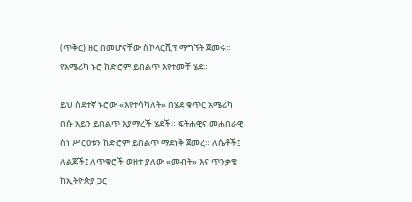(ጥቅር) ዘር በመሆናቸው ስኮላርሺፕ ማግኘት ጀመሩ። የአሜሪካ ኑሮ ከድሮም ይበልጥ እየተመቸ ሄደ።

ይህ ስደተኛ ኑሮው «እየተሳካለት» በሄደ ቁጥር አሜሪካ በሱ አይን ይበልጥ እያማረች ሄደች። ፍትሐዊና መሐበራዊ ስነ ሥርዐቱን ከድሮም ይበልጥ ማደነቅ ጀመረ። ለሴቶች፤ ለልጆች፤ ለጥቁሮች ወዘተ ያለው «መብት» እና ጥንቃቄ ከኢትዮጵያ ጋር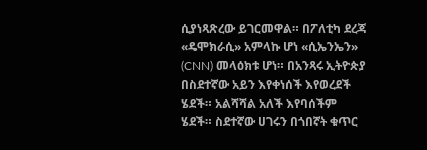ሲያነጻጽረው ይገርመዋል። በፖለቲካ ደረጃ «ዴሞክራሲ» አምላኩ ሆነ «ሲኤንኤን» (CNN) መላዕክቱ ሆነ። በአንጻሩ ኢትዮጵያ በስደተኛው አይን እየቀነሰች እየወረደች ሄደች። አልሻሻል አለች እየባሰችም ሄደች። ስደተኛው ሀገሩን በጎበኛት ቁጥር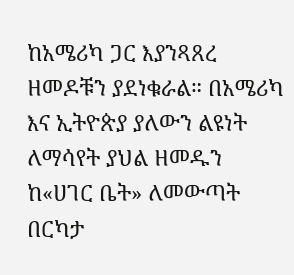ከአሜሪካ ጋር እያንጻጸረ ዘመዶቹን ያደነቁራል። በአሜሪካ እና ኢትዮጵያ ያለውን ልዩነት ለማሳየት ያህል ዘመዱን ከ«ሀገር ቤት» ለመውጣት በርካታ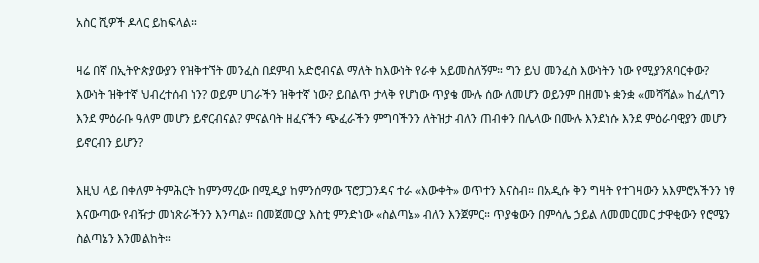አስር ሺዎች ዶላር ይከፍላል።

ዛሬ በኛ በኢትዮጵያውያን የዝቅተኘት መንፈስ በደምብ አድሮብናል ማለት ከእውነት የራቀ አይመስለኝም። ግን ይህ መንፈስ እውነትን ነው የሚያንጸባርቀው? እውነት ዝቅተኛ ህብረተሰብ ነን? ወይም ሀገራችን ዝቅተኛ ነው? ይበልጥ ታላቅ የሆነው ጥያቄ ሙሉ ሰው ለመሆን ወይንም በዘመኑ ቋንቋ «መሻሻል» ከፈለግን እንደ ምዕራቡ ዓለም መሆን ይኖርብናል? ምናልባት ዘፈናችን ጭፈራችን ምግባችንን ለትዝታ ብለን ጠብቀን በሌላው በሙሉ እንደነሱ እንደ ምዕራባዊያን መሆን ይኖርብን ይሆን?

እዚህ ላይ በቀለም ትምሕርት ከምንማረው በሚዲያ ከምንሰማው ፕሮፓጋንዳና ተራ «እውቀት» ወጥተን እናስብ። በአዲሱ ቅን ግዛት የተገዛውን አእምሮአችንን ነፃ እናውጣው የብዥታ መነጽራችንን እንጣል። በመጀመርያ እስቲ ምንድነው «ስልጣኔ» ብለን እንጀምር። ጥያቄውን በምሳሌ ኃይል ለመመርመር ታዋቂውን የሮሜን ስልጣኔን እንመልከት።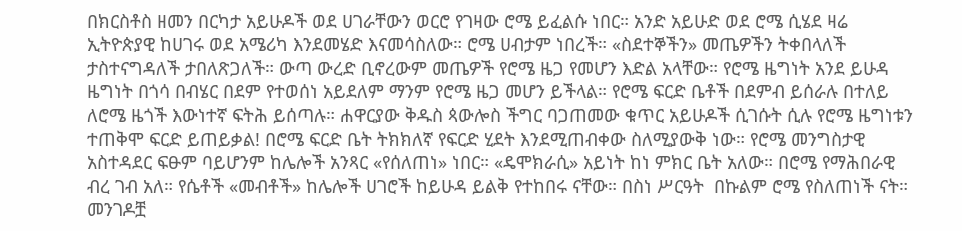በክርስቶስ ዘመን በርካታ አይሁዶች ወደ ሀገራቸውን ወርሮ የገዛው ሮሜ ይፈልሱ ነበር። አንድ አይሁድ ወደ ሮሜ ሲሄደ ዛሬ ኢትዮጵያዊ ከሀገሩ ወደ አሜሪካ እንደመሄድ እናመሳስለው። ሮሜ ሀብታም ነበረች። «ስደተኞችን» መጤዎችን ትቀበላለች ታስተናግዳለች ታበለጽጋለች። ውጣ ውረድ ቢኖረውም መጤዎች የሮሜ ዜጋ የመሆን እድል አላቸው። የሮሜ ዜግነት አንደ ይሁዳ ዜግነት በጎሳ በብሄር በደም የተወሰነ አይደለም ማንም የሮሜ ዜጋ መሆን ይችላል። የሮሜ ፍርድ ቤቶች በደምብ ይሰራሉ በተለይ ለሮሜ ዜጎች እውነተኛ ፍትሕ ይሰጣሉ። ሐዋርያው ቅዱስ ጳውሎስ ችግር ባጋጠመው ቁጥር አይሁዶች ሲገሱት ሲሉ የሮሜ ዜግነቱን ተጠቅሞ ፍርድ ይጠይቃል! በሮሜ ፍርድ ቤት ትክክለኛ የፍርድ ሂደት እንደሚጠብቀው ስለሚያውቅ ነው። የሮሜ መንግስታዊ አስተዳደር ፍፁም ባይሆንም ከሌሎች አንጻር «የሰለጠነ» ነበር። «ዴሞክራሲ» አይነት ከነ ምክር ቤት አለው። በሮሜ የማሕበራዊ ብረ ገብ አለ። የሴቶች «መብቶች» ከሌሎች ሀገሮች ከይሁዳ ይልቅ የተከበሩ ናቸው። በስነ ሥርዓት  በኩልም ሮሜ የስለጠነች ናት። መንገዶቿ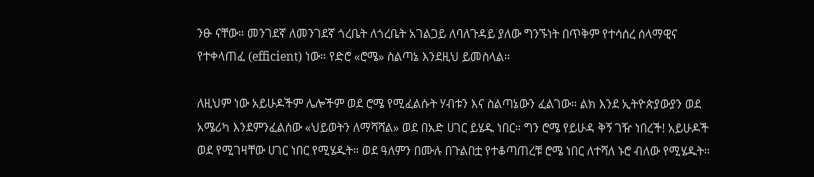ንፁ ናቸው። መንገደኛ ለመንገደኛ ጎረቤት ለጎረቤት አገልጋይ ለባለጉዳይ ያለው ግንኙነት በጥቅም የተሳሰረ ሰላማዊና የተቀላጠፈ (efficient) ነው። የድሮ «ሮሜ» ስልጣኔ እንደዚህ ይመስላል።

ለዚህም ነው አይሁዶችም ሌሎችም ወደ ሮሜ የሚፈልሱት ሃብቱን እና ስልጣኔውን ፈልገው። ልክ እንደ ኢትዮጵያውያን ወደ አሜሪካ እንደምንፈልሰው «ህይወትን ለማሻሻል» ወደ በአድ ሀገር ይሄዱ ነበር። ግን ሮሜ የይሁዳ ቅኝ ገዥ ነበረች! አይሁዶች ወደ የሚገዛቸው ሀገር ነበር የሚሄዱት። ወደ ዓለምን በሙሉ በጉልበቷ የተቆጣጠረቹ ሮሜ ነበር ለተሻለ ኑሮ ብለው የሚሄዱት።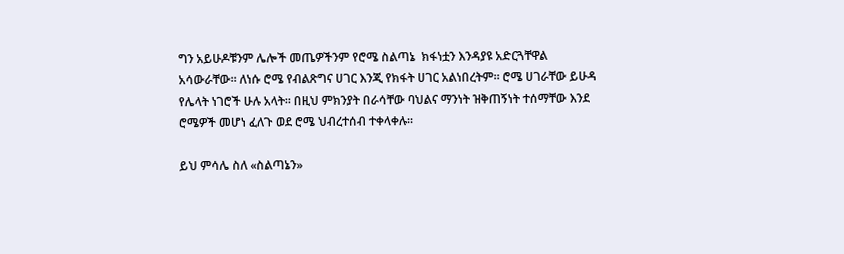ግን አይሁዶቹንም ሌሎች መጤዎችንም የሮሜ ስልጣኔ  ክፋነቷን እንዳያዩ አድርጓቸዋል አሳውራቸው። ለነሱ ሮሜ የብልጽግና ሀገር እንጂ የክፋት ሀገር አልነበረትም። ሮሜ ሀገራቸው ይሁዳ የሌላት ነገሮች ሁሉ አላት። በዚህ ምክንያት በራሳቸው ባህልና ማንነት ዝቅጠኝነት ተሰማቸው እንደ ሮሜዎች መሆነ ፈለጉ ወደ ሮሜ ህብረተሰብ ተቀላቀሉ።

ይህ ምሳሌ ስለ «ስልጣኔን»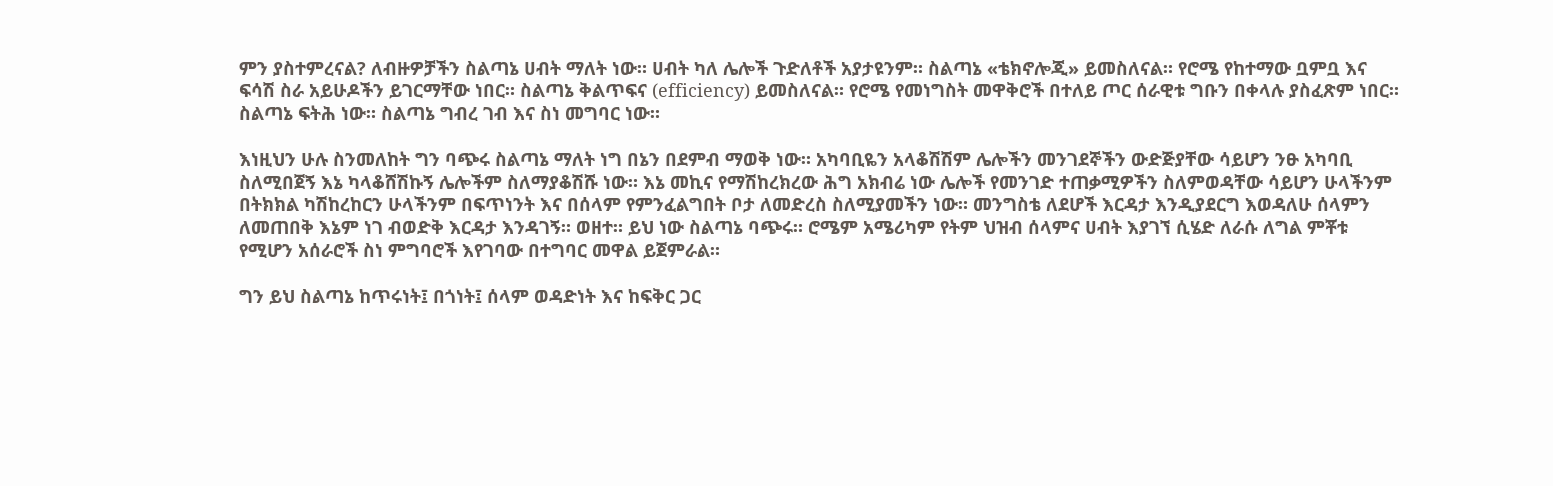ምን ያስተምረናል? ለብዙዎቻችን ስልጣኔ ሀብት ማለት ነው። ሀብት ካለ ሌሎች ጉድለቶች አያታዩንም። ስልጣኔ «ቴክኖሎጂ» ይመስለናል። የሮሜ የከተማው ቧምቧ እና ፍሳሽ ስራ አይሁዶችን ይገርማቸው ነበር። ስልጣኔ ቅልጥፍና (efficiency) ይመስለናል። የሮሜ የመነግስት መዋቅሮች በተለይ ጦር ሰራዊቱ ግቡን በቀላሉ ያስፈጽም ነበር። ስልጣኔ ፍትሕ ነው። ስልጣኔ ግብረ ገብ እና ስነ መግባር ነው።

እነዚህን ሁሉ ስንመለከት ግን ባጭሩ ስልጣኔ ማለት ነግ በኔን በደምብ ማወቅ ነው። አካባቢዬን አላቆሽሽም ሌሎችን መንገደኞችን ውድጅያቸው ሳይሆን ንፁ አካባቢ ስለሚበጀኝ እኔ ካላቆሸሽኩኝ ሌሎችም ስለማያቆሽሹ ነው። እኔ መኪና የማሽከረክረው ሕግ አክብሬ ነው ሌሎች የመንገድ ተጠቃሚዎችን ስለምወዳቸው ሳይሆን ሁላችንም በትክክል ካሽከረከርን ሁላችንም በፍጥነንት እና በሰላም የምንፈልግበት ቦታ ለመድረስ ስለሚያመችን ነው። መንግስቴ ለደሆች እርዳታ እንዲያደርግ እወዳለሁ ሰላምን ለመጠበቅ እኔም ነገ ብወድቅ እርዳታ እንዳገኝ። ወዘተ። ይህ ነው ስልጣኔ ባጭሩ። ሮሜም አሜሪካም የትም ህዝብ ሰላምና ሀብት እያገኘ ሲሄድ ለራሱ ለግል ምቾቱ የሚሆን አሰራሮች ስነ ምግባሮች እየገባው በተግባር መዋል ይጀምራል።

ግን ይህ ስልጣኔ ከጥሩነት፤ በጎነት፤ ሰላም ወዳድነት እና ከፍቅር ጋር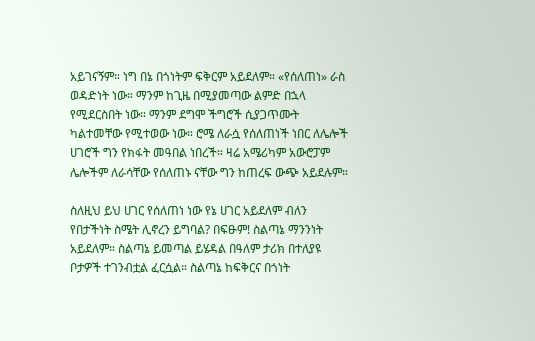አይገናኝም። ነግ በኔ በጎነትም ፍቅርም አይደለም። «የሰለጠነ» ራስ ወዳድነት ነው። ማንም ከጊዜ በሚያመጣው ልምድ በኋላ የሚደርስበት ነው። ማንም ደግሞ ችግሮች ሲያጋጥሙት ካልተመቸው የሚተወው ነው። ሮሜ ለራሷ የሰለጠነች ነበር ለሌሎች ሀገሮች ግን የክፋት መዓበል ነበረች። ዛሬ አሜሪካም አውሮፓም ሌሎችም ለራሳቸው የሰለጠኑ ናቸው ግን ከጠረፍ ውጭ አይደሉም።

ስለዚህ ይህ ሀገር የሰለጠነ ነው የኔ ሀገር አይደለም ብለን የበታችነት ስሜት ሊኖረን ይግባል? በፍፁም! ስልጣኔ ማንንነት አይደለም። ስልጣኔ ይመጣል ይሄዳል በዓለም ታሪክ በተለያዩ ቦታዎች ተገንብቷል ፈርሷል። ስልጣኔ ከፍቅርና በጎነት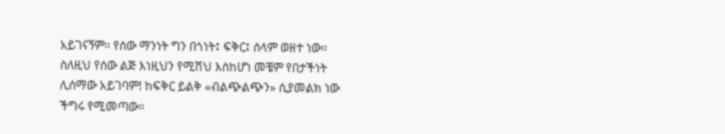አይገናኝም። የሰው ማንነት ግን በጎነት፤ ፍቅር፤ ሰላም ወዘተ ነው። ስለዚህ የሰው ልጅ እነዚህን የሚሽህ እስከሆነ መቼም የበታችነት ሊሰማው አይገባም! ከፍቅር ይልቅ «ብልጭልጭን» ሲያመልክ ነው ችግሩ የሚመጣው።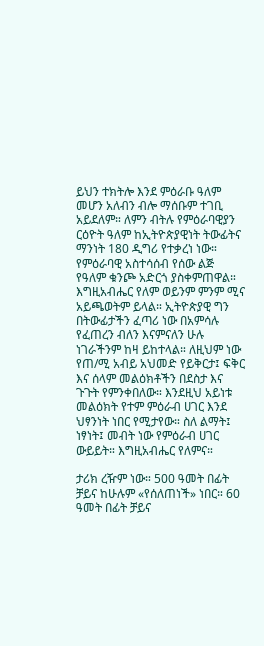ይህን ተክትሎ እንደ ምዕራቡ ዓለም መሆን አለብን ብሎ ማሰቡም ተገቢ አይደለም። ለምን ብትሉ የምዕራባዊያን ርዕዮት ዓለም ከኢትዮጵያዊነት ትውፊትና ማንነት 180 ዲግሪ የተቃረነ ነው። የምዕራባዊ አስተሳሰብ የሰው ልጅ የዓለም ቁንጮ አድርጎ ያስቀምጠዋል። እግዚአብሔር የለም ወይንም ምንም ሚና አይጫወትም ይላል። ኢትዮጵያዊ ግን በትውፊታችን ፈጣሪ ነው በአምሳሉ የፈጠረን ብለን እናምናለን ሁሉ ነገራችንም ከዛ ይከተላል። ለዚህም ነው የጠ/ሚ አብይ አህመድ የይቅርታ፤ ፍቅር እና ሰላም መልዕክቶችን በደስታ እና ጉጉት የምንቀበለው። እንደዚህ አይነቱ መልዕክት የተም ምዕራብ ሀገር እንደ ህፃንነት ነበር የሚታየው። ስለ ልማት፤ ነፃነት፤ መብት ነው የምዕራብ ሀገር ውይይት። እግዚአብሔር የለምና።

ታሪክ ረዥም ነው። 500 ዓመት በፊት ቻይና ከሁሉም «የሰለጠነች» ነበር። 60 ዓመት በፊት ቻይና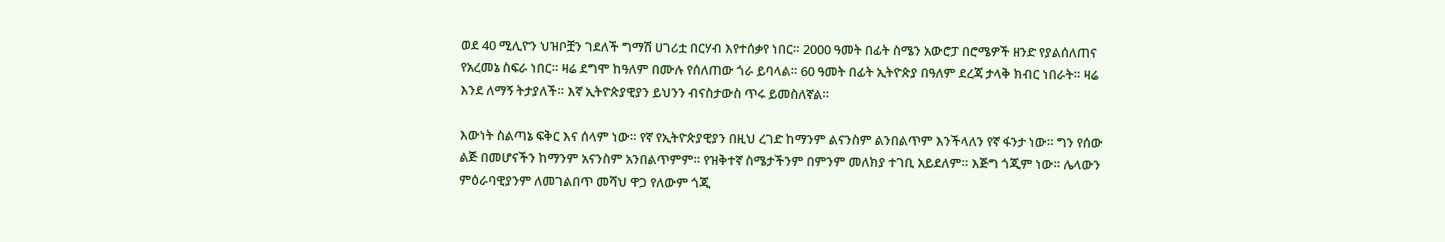ወደ 40 ሚሊዮን ህዝቦቿን ገደለች ግማሽ ሀገሪቷ በርሃብ እየተሰቃየ ነበር። 2000 ዓመት በፊት ስሜን አውሮፓ በሮሜዎች ዘንድ የያልሰለጠና የአረመኔ ስፍራ ነበር። ዛሬ ደግሞ ከዓለም በሙሉ የሰለጠው ጎራ ይባላል። 60 ዓመት በፊት ኢትዮጵያ በዓለም ደረጃ ታላቅ ክብር ነበራት። ዛሬ እንደ ለማኝ ትታያለች። እኛ ኢትዮጵያዊያን ይህንን ብናስታውስ ጥሩ ይመስለኛል።

እውነት ስልጣኔ ፍቅር እና ሰላም ነው። የኛ የኢትዮጵያዊያን በዚህ ረገድ ከማንም ልናንስም ልንበልጥም እንችላለን የኛ ፋንታ ነው። ግን የሰው ልጅ በመሆናችን ከማንም አናንስም አንበልጥምም። የዝቅተኛ ስሜታችንም በምንም መለክያ ተገቢ አይደለም። እጅግ ጎጂም ነው። ሌላውን ምዕራባዊያንም ለመገልበጥ መሻህ ዋጋ የለውም ጎጂ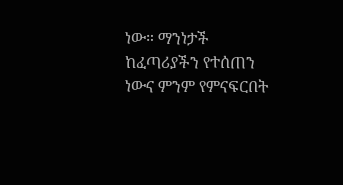ነው። ማንነታች ከፈጣሪያችን የተሰጠን ነውና ምንም የምናፍርበት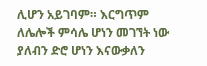ሊሆን አይገባም። እርግጥም ለሌሎች ምሳሌ ሆነን መገኘት ነው ያለብን ድሮ ሆነን እናውቃለን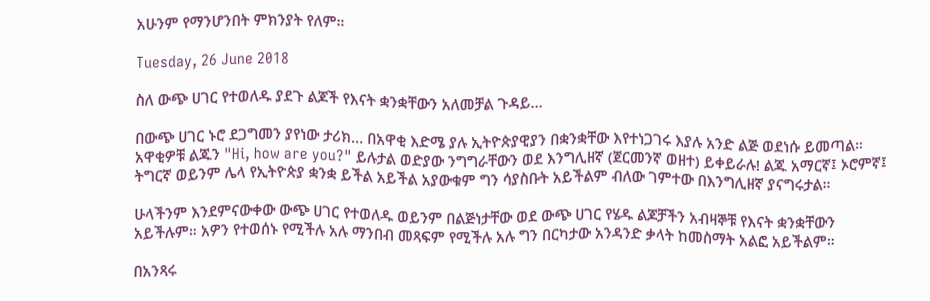አሁንም የማንሆንበት ምክንያት የለም።

Tuesday, 26 June 2018

ስለ ውጭ ሀገር የተወለዱ ያደጉ ልጆች የእናት ቋንቋቸውን አለመቻል ጉዳይ…

በውጭ ሀገር ኑሮ ደጋግመን ያየነው ታሪክ… በአዋቂ እድሜ ያሉ ኢትዮጵያዊያን በቋንቋቸው እየተነጋገሩ እያሉ አንድ ልጅ ወደነሱ ይመጣል። አዋቂዎቹ ልጁን "Hi, how are you?" ይሉታል ወድያው ንግግራቸውን ወደ እንግሊዘኛ (ጀርመንኛ ወዘተ) ይቀይራሉ! ልጁ አማርኛ፤ ኦሮምኛ፤ ትግርኛ ወይንም ሌላ የኢትዮጵያ ቋንቋ ይችል አይችል አያውቁም ግን ሳያስቡት አይችልም ብለው ገምተው በእንግሊዘኛ ያናግሩታል።

ሁላችንም እንደምናውቀው ውጭ ሀገር የተወለዱ ወይንም በልጅነታቸው ወደ ውጭ ሀገር የሄዱ ልጆቻችን አብዛኞቹ የእናት ቋንቋቸውን አይችሉም። አዎን የተወሰኑ የሚችሉ አሉ ማንበብ መጻፍም የሚችሉ አሉ ግን በርካታው አንዳንድ ቃላት ከመስማት አልፎ አይችልም።

በአንጻሩ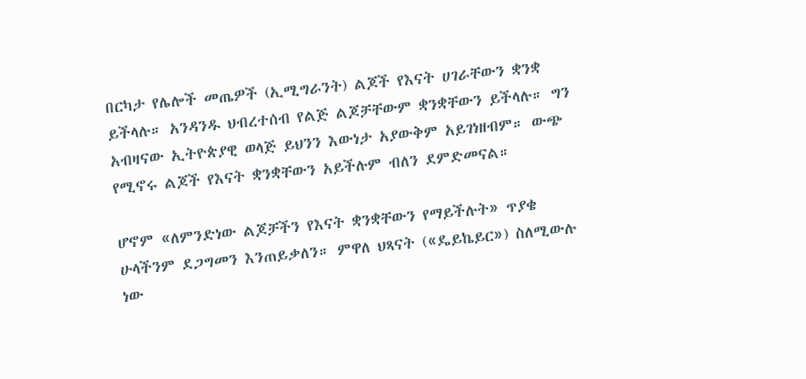በርካታ የሌሎች መጤዎች (ኢሚግራንት) ልጆች የእናት ሀገራቸውን ቋንቋ ይችላሉ። አንዳንዱ ህብረተሰብ የልጅ ልጆቻቸውም ቋንቋቸውን ይችላሉ። ግን አብዛናው ኢትዮጵያዊ ወላጅ ይህንን እውነታ አያውቅም አይገነዘብም። ውጭ የሚኖሩ ልጆች የእናት ቋንቋቸውን አይችሉም ብለን ደምድመናል።

ሆኖም «ለምንድነው ልጆቻችን የእናት ቋንቋቸውን የማይችሉት» ጥያቄ ሁላችንም ደጋግመን እንጠይቃለን። ምዋለ ህጻናት («ዴይኬይር») ስለሚውሉ ነው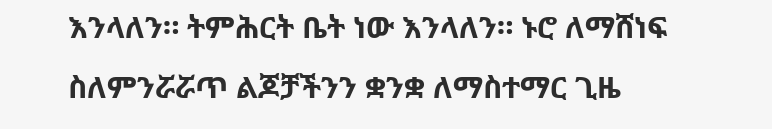እንላለን። ትምሕርት ቤት ነው እንላለን። ኑሮ ለማሸነፍ ስለምንሯሯጥ ልጆቻችንን ቋንቋ ለማስተማር ጊዜ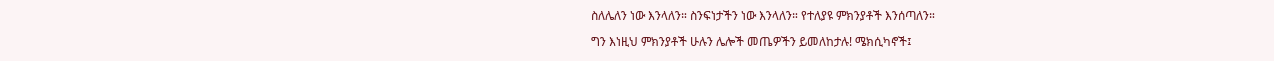ስለሌለን ነው እንላለን። ስንፍነታችን ነው እንላለን። የተለያዩ ምክንያቶች እንሰጣለን።

ግን እነዚህ ምክንያቶች ሁሉን ሌሎች መጤዎችን ይመለከታሉ! ሜክሲካኖች፤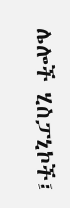ሌሎች ሂስፓኒኮች፤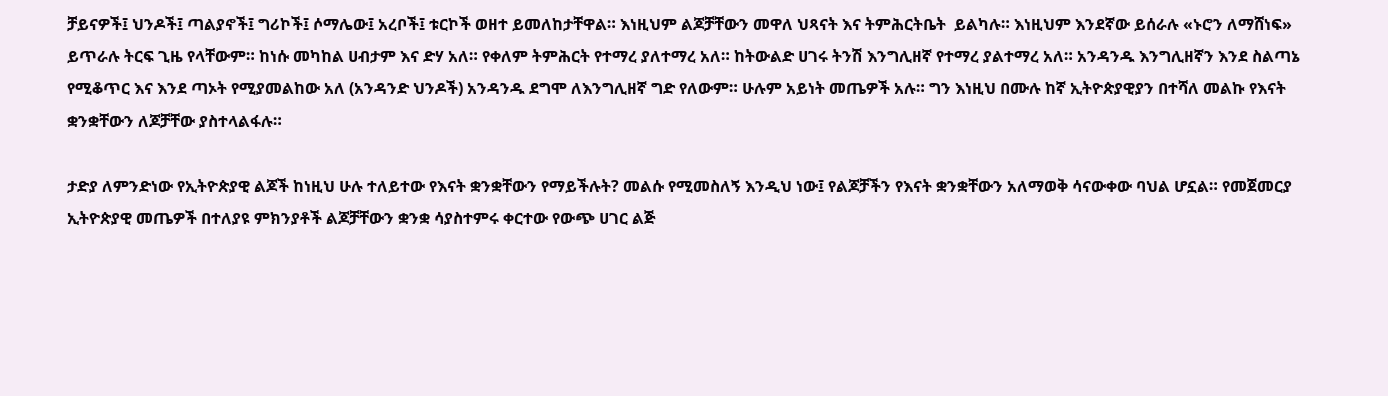ቻይናዎች፤ ህንዶች፤ ጣልያኖች፤ ግሪኮች፤ ሶማሌው፤ አረቦች፤ ቱርኮች ወዘተ ይመለከታቸዋል። እነዚህም ልጆቻቸውን መዋለ ህጻናት እና ትምሕርትቤት  ይልካሉ። እነዚህም እንደኛው ይሰራሉ «ኑሮን ለማሸነፍ» ይጥራሉ ትርፍ ጊዜ የላቸውም። ከነሱ መካከል ሀብታም እና ድሃ አለ። የቀለም ትምሕርት የተማረ ያለተማረ አለ። ከትውልድ ሀገሩ ትንሽ እንግሊዘኛ የተማረ ያልተማረ አለ። አንዳንዱ እንግሊዘኛን እንደ ስልጣኔ የሚቆጥር እና እንደ ጣኦት የሚያመልከው አለ (አንዳንድ ህንዶች) አንዳንዱ ደግሞ ለእንግሊዘኛ ግድ የለውም። ሁሉም አይነት መጤዎች አሉ። ግን እነዚህ በሙሉ ከኛ ኢትዮጵያዊያን በተሻለ መልኩ የእናት ቋንቋቸውን ለጆቻቸው ያስተላልፋሉ።

ታድያ ለምንድነው የኢትዮጵያዊ ልጆች ከነዚህ ሁሉ ተለይተው የእናት ቋንቋቸውን የማይችሉት? መልሱ የሚመስለኝ እንዲህ ነው፤ የልጆቻችን የእናት ቋንቋቸውን አለማወቅ ሳናውቀው ባህል ሆኗል። የመጀመርያ ኢትዮጵያዊ መጤዎች በተለያዩ ምክንያቶች ልጆቻቸውን ቋንቋ ሳያስተምሩ ቀርተው የውጭ ሀገር ልጅ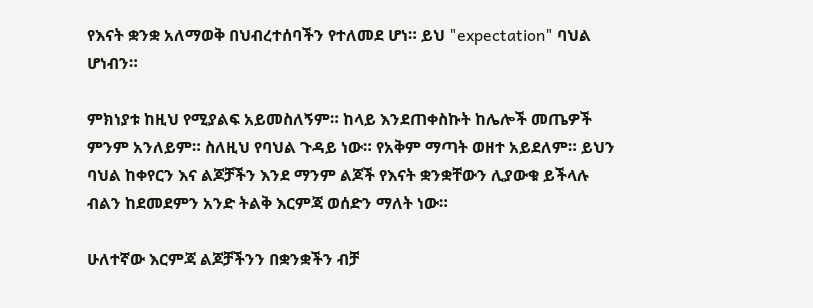የእናት ቋንቋ አለማወቅ በህብረተሰባችን የተለመደ ሆነ። ይህ "expectation" ባህል ሆነብን።

ምክነያቱ ከዚህ የሚያልፍ አይመስለኝም። ከላይ እንደጠቀስኩት ከሌሎች መጤዎች ምንም አንለይም። ስለዚህ የባህል ጉዳይ ነው። የአቅም ማጣት ወዘተ አይደለም። ይህን ባህል ከቀየርን እና ልጆቻችን እንደ ማንም ልጆች የእናት ቋንቋቸውን ሊያውቁ ይችላሉ ብልን ከደመደምን አንድ ትልቅ እርምጃ ወሰድን ማለት ነው።

ሁለተኛው እርምጃ ልጆቻችንን በቋንቋችን ብቻ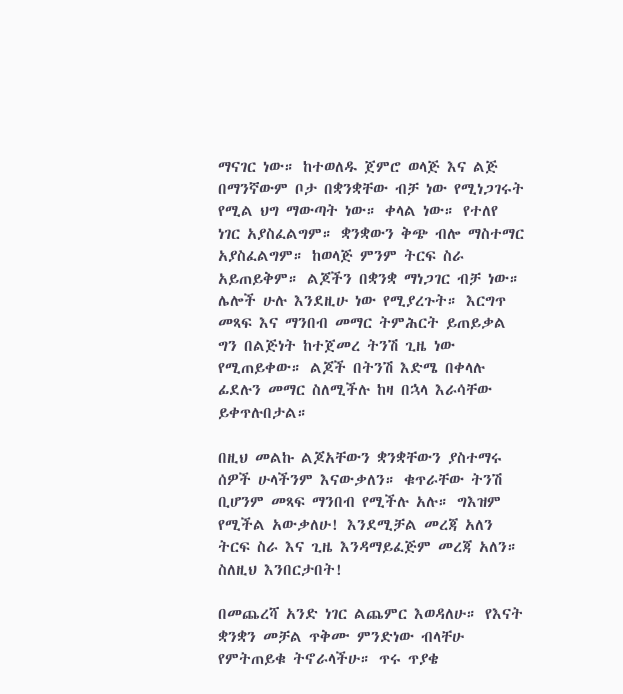ማናገር ነው። ከተወለዱ ጀምሮ ወላጅ እና ልጅ በማንኛውም ቦታ በቋንቋቸው ብቻ ነው የሚነጋገሩት የሚል ህግ ማውጣት ነው። ቀላል ነው። የተለየ ነገር አያስፈልግም። ቋንቋውን ቅጭ ብሎ ማስተማር አያስፈልግም። ከወላጅ ምንም ትርፍ ስራ አይጠይቅም። ልጆችን በቋንቋ ማነጋገር ብቻ ነው። ሌሎች ሁሉ እንደዚሁ ነው የሚያረጉት። እርግጥ መጻፍ እና ማንበብ መማር ትምሕርት ይጠይቃል ግን በልጅነት ከተጀመረ ትንሽ ጊዜ ነው የሚጠይቀው። ልጆች በትንሽ እድሜ በቀላሉ ፊደሉን መማር ስለሚችሉ ከዛ በኋላ እራሳቸው ይቀጥሉበታል።

በዚህ መልኩ ልጆአቸውን ቋንቋቸውን ያስተማሩ ሰዎች ሁላችንም እናውቃለን። ቁጥራቸው ትንሽ ቢሆንም መጻፍ ማንበብ የሚችሉ አሉ። ግእዝም የሚችል አውቃለሁ! እንደሚቻል መረጃ አለን ትርፍ ስራ እና ጊዜ እንዳማይፈጅም መረጃ አለን። ስለዚህ እንበርታበት!

በመጨረሻ አንድ ነገር ልጨምር እወዳለሁ። የእናት ቋንቋን መቻል ጥቅሙ ምንድነው ብላቸሁ የምትጠይቁ ትኖራላችሁ። ጥሩ ጥያቄ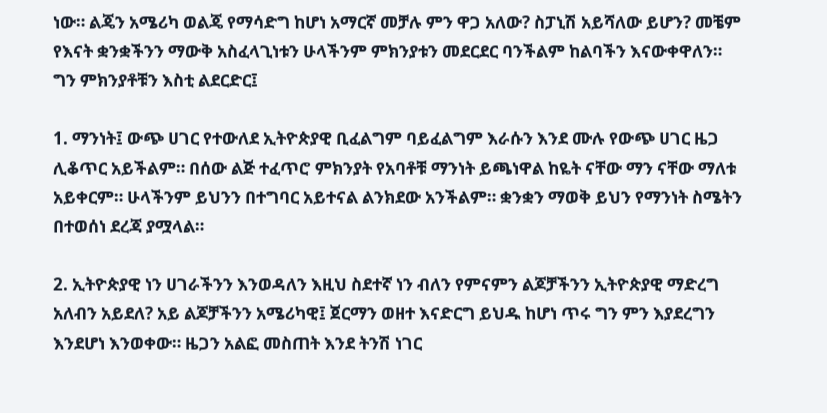ነው። ልጄን አሜሪካ ወልጄ የማሳድግ ከሆነ አማርኛ መቻሉ ምን ዋጋ አለው? ስፓኒሽ አይሻለው ይሆን? መቼም የእናት ቋንቋችንን ማውቅ አስፈላጊነቱን ሁላችንም ምክንያቱን መደርደር ባንችልም ከልባችን እናውቀዋለን። ግን ምክንያቶቹን እስቲ ልደርድር፤

1. ማንነት፤ ውጭ ሀገር የተውለደ ኢትዮጵያዊ ቢፈልግም ባይፈልግም እራሱን እንደ ሙሉ የውጭ ሀገር ዜጋ ሊቆጥር አይችልም። በሰው ልጅ ተፈጥሮ ምክንያት የአባቶቹ ማንነት ይጫነዋል ከዬት ናቸው ማን ናቸው ማለቱ አይቀርም። ሁላችንም ይህንን በተግባር አይተናል ልንክደው አንችልም። ቋንቋን ማወቅ ይህን የማንነት ስሜትን በተወሰነ ደረጃ ያሟላል።

2. ኢትዮጵያዊ ነን ሀገራችንን እንወዳለን እዚህ ስደተኛ ነን ብለን የምናምን ልጆቻችንን ኢትዮጵያዊ ማድረግ አለብን አይደለ? አይ ልጆቻችንን አሜሪካዊ፤ ጀርማን ወዘተ እናድርግ ይህዱ ከሆነ ጥሩ ግን ምን እያደረግን እንደሆነ እንወቀው። ዜጋን አልፎ መስጠት እንደ ትንሽ ነገር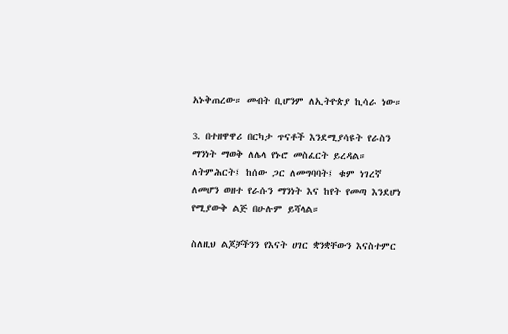አኑቅጠረው። መብት ቢሆንም ለኢትዮጵያ ኪሳራ ነው።

3. በተዘዋዋሪ በርካታ ጥናቶች እንደሚያሳዩት የራስን ማንነት ማወቅ ለሌላ የኑሮ መስፈርት ይረዳል። ለትምሕርት፤ ከሰው ጋር ለመግባባት፤ ቁም ነገረኛ ለመሆን ወዘተ የራሱን ማንነት እና ከየት የመጣ እንደሆነ የሚያውቅ ልጅ በሁሉም ይሻላል።

ስለዚህ ልጆቻችንን የእናት ሀገር ቋንቋቸውን እናስተምር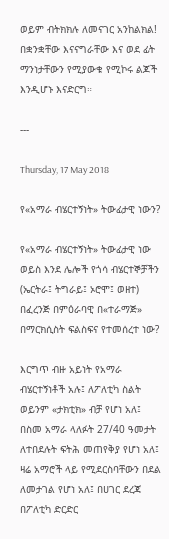ወይም ብትክክሉ ለመናገር አንከልክል! በቋንቋቸው እናናግራቸው እና ወደ ፊት ማንነታቸውን የሚያውቁ የሚኮሩ ልጆች እንዲሆኑ እናድርግ።

---

Thursday, 17 May 2018

የ«አማራ ብሄርተኝነት» ትውፊታዊ ነውን?

የ«አማራ ብሄርተኝነት» ትውፊታዊ ነው ወይስ እንደ ሌሎች የጎሳ ብሄርተኞቻችን (ኤርትራ፤ ትግራይ፤ ኦሮሞ፤ ወዘተ) በፈረንጅ በምዕራባዊ በ«ተራማጅ» በማርክሲስት ፍልስፍና የተመሰረተ ነው?

እርግጥ ብዙ አይነት የአማራ ብሄርተኝነቶች አሉ፤ ለፖለቲካ ስልት ወይንም «ታክቲክ» ብቻ የሆነ አለ፤ በስመ አማራ ላለፉት 27/40 ዓመታት ለተበደሉት ፍትሕ መጠየቅያ የሆነ አለ፤ ዛሬ አማሮች ላይ የሚደርስባቸውን በደል ለመታገል የሆነ አለ፤ በሀገር ደረጃ በፖለቲካ ድርድር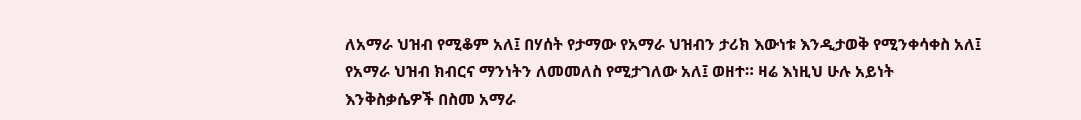ለአማራ ህዝብ የሚቆም አለ፤ በሃሰት የታማው የአማራ ህዝብን ታሪክ እውነቱ እንዲታወቅ የሚንቀሳቀስ አለ፤ የአማራ ህዝብ ክብርና ማንነትን ለመመለስ የሚታገለው አለ፤ ወዘተ። ዛሬ እነዚህ ሁሉ አይነት እንቅስቃሴዎች በስመ አማራ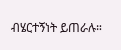ብሄርተኝነት ይጠራሉ።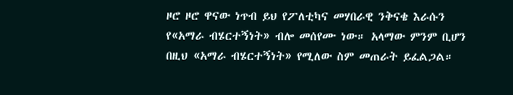ዞሮ ዞሮ ዋናው ነጥብ ይህ የፖለቲካና መሃበራዊ ንቅናቄ እራሱን የ«አማራ ብሄርተኝነት» ብሎ መሰየሙ ነው። አላማው ምንም ቢሆን በዚህ «አማራ ብሄርተኝነት» የሚለው ስም መጠራት ይፈልጋል።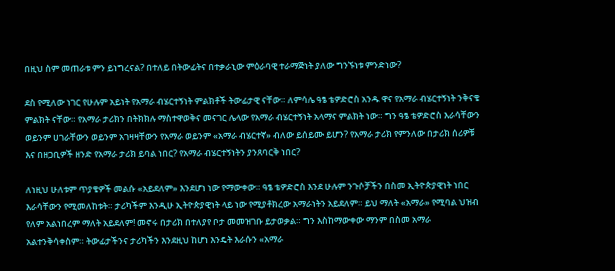በዚህ ስም መጠራቱ ምን ይነግረናል? በተለይ በትውፊትና በተቃራኒው ምዕራባዊ ተራማጅነት ያለው ግንኙነቱ ምንድነው?

ደስ የሚለው ነገር የሁሉም አይነት የአማራ ብሄርተኝነት ምልክቶች ትውፊታዊ ናቸው። ለምሳሌ ዓፄ ቴዎድሮስ አንዱ ዋና የአማራ ብሄርተኝነት ንቅናቄ ምልክት ናቸው። የአማራ ታሪክን በትክክሉ ማስተዋወቅና መናገር ሌላው የአማራ ብሄርተኝነት አላማና ምልክት ነው። ግን ዓፄ ቴዎድሮስ እራሳቸውን ወይንም ሀገራቸውን ወይንም አገዛዛቸውን የአማራ ወይንም «አማራ ብሄርተኛ» ብለው ይሰይሙ ይሆን? የአማራ ታሪክ የምንለው በታሪክ ሰሪዎቹ እና በዘጋቢዎች ዘንድ የአማራ ታሪክ ይባል ነበር? የአማራ ብሄርተኝነትን ያንጸባርቅ ነበር?

ለነዚህ ሁለቱም ጥያቄዎች መልሱ «አይደለም» እንደሆነ ነው የማውቀው። ዓፄ ቴዎድሮስ እንደ ሁሉም ንጉሶቻችን በስመ ኢትዮጵያዊነት ነበር እራሳቸውን የሚመለከቱት። ታሪካችም እንዲሁ ኢትዮጵያዊነት ላይ ነው የሚያቶክረው አማራነትን አይደለም። ይህ ማለት «አማራ» የሚባል ህዝብ የለም አልነበረም ማለት አይደለም! መኖሩ በታሪክ በተለያየ ቦታ መመዝገቡ ይታወቃል። ግን እስከማውቀው ማንም በስመ አማራ አልተንቅሳቀስም። ትውፊታችንና ታሪካችን እንደዚህ ከሆነ እንዴት እራሱን «አማራ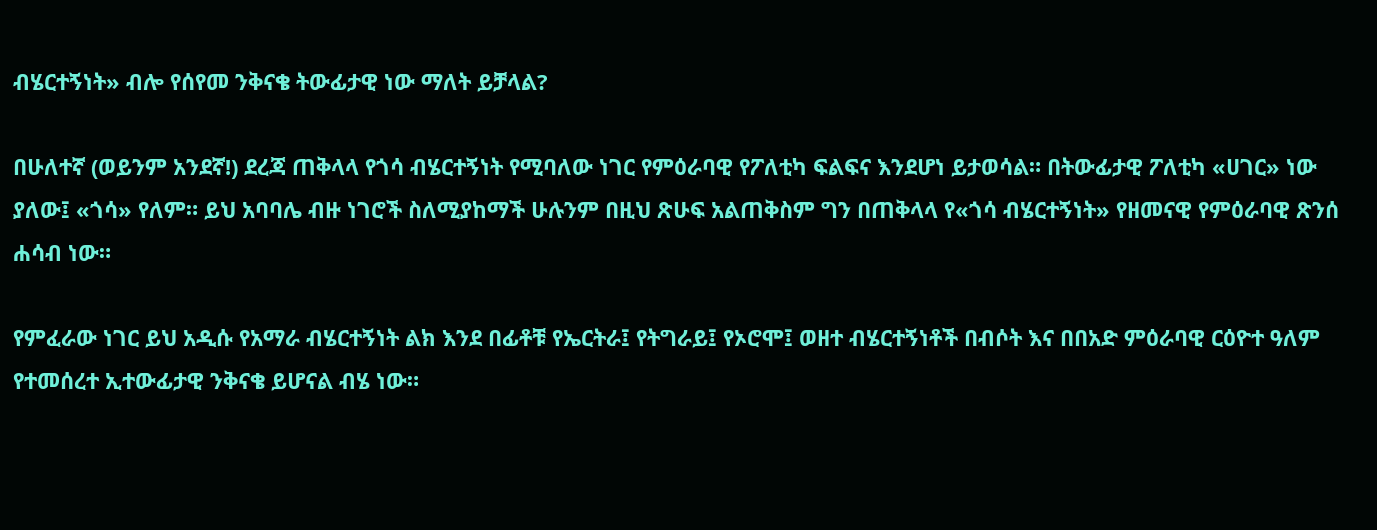ብሄርተኝነት» ብሎ የሰየመ ንቅናቄ ትውፊታዊ ነው ማለት ይቻላል?

በሁለተኛ (ወይንም አንደኛ!) ደረጃ ጠቅላላ የጎሳ ብሄርተኝነት የሚባለው ነገር የምዕራባዊ የፖለቲካ ፍልፍና እንደሆነ ይታወሳል። በትውፊታዊ ፖለቲካ «ሀገር» ነው ያለው፤ «ጎሳ» የለም። ይህ አባባሌ ብዙ ነገሮች ስለሚያከማች ሁሉንም በዚህ ጽሁፍ አልጠቅስም ግን በጠቅላላ የ«ጎሳ ብሄርተኝነት» የዘመናዊ የምዕራባዊ ጽንሰ ሐሳብ ነው።

የምፈራው ነገር ይህ አዲሱ የአማራ ብሄርተኝነት ልክ እንደ በፊቶቹ የኤርትራ፤ የትግራይ፤ የኦሮሞ፤ ወዘተ ብሄርተኝነቶች በብሶት እና በበአድ ምዕራባዊ ርዕዮተ ዓለም የተመሰረተ ኢተውፊታዊ ንቅናቄ ይሆናል ብሄ ነው።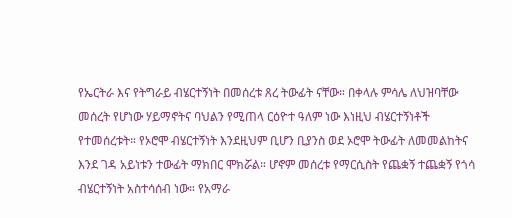የኤርትራ እና የትግራይ ብሄርተኝነት በመሰረቱ ጸረ ትውፊት ናቸው። በቀላሉ ምሳሌ ለህዝባቸው መሰረት የሆነው ሃይማኖትና ባህልን የሚጠላ ርዕዮተ ዓለም ነው እነዚህ ብሄርተኝነቶች የተመሰረቱት። የኦሮሞ ብሄርተኝነት እንደዚህም ቢሆን ቢያንስ ወደ ኦሮሞ ትውፊት ለመመልከትና እንደ ገዳ አይነቱን ተውፊት ማክበር ሞክሯል። ሆኖም መሰረቱ የማርሲስት የጨቋኝ ተጨቋኝ የጎሳ ብሄርተኝነት አስተሳሰብ ነው። የአማራ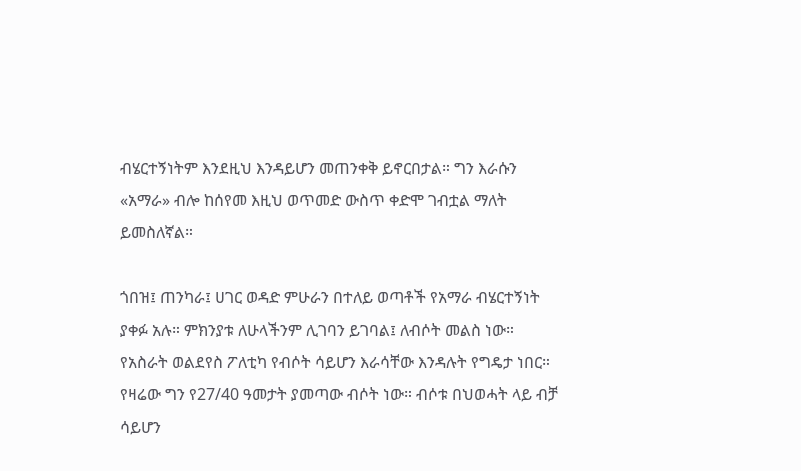ብሄርተኝነትም እንደዚህ እንዳይሆን መጠንቀቅ ይኖርበታል። ግን እራሱን «አማራ» ብሎ ከሰየመ እዚህ ወጥመድ ውስጥ ቀድሞ ገብቷል ማለት ይመስለኛል።

ጎበዝ፤ ጠንካራ፤ ሀገር ወዳድ ምሁራን በተለይ ወጣቶች የአማራ ብሄርተኝነት ያቀፉ አሉ። ምክንያቱ ለሁላችንም ሊገባን ይገባል፤ ለብሶት መልስ ነው። የአስራት ወልደየስ ፖለቲካ የብሶት ሳይሆን እራሳቸው እንዳሉት የግዴታ ነበር። የዛሬው ግን የ27/40 ዓመታት ያመጣው ብሶት ነው። ብሶቱ በህወሓት ላይ ብቻ ሳይሆን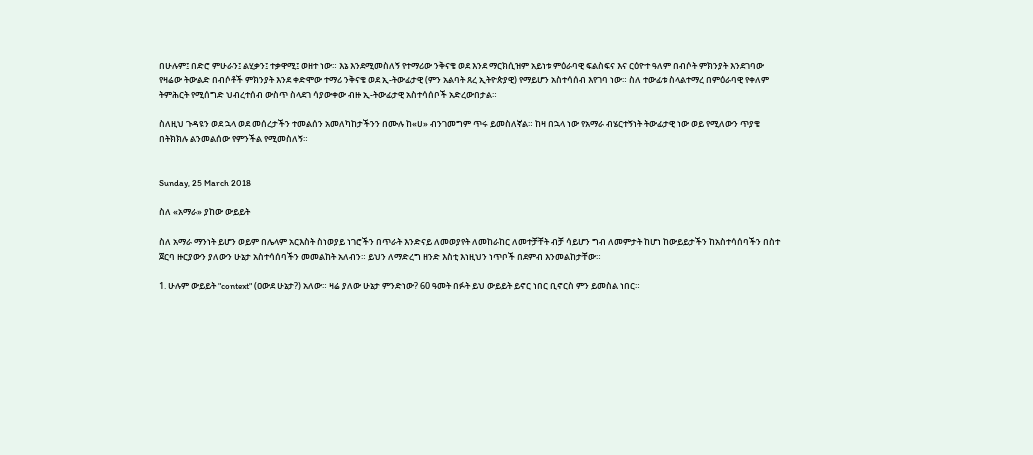በሁሉም፤ በድሮ ምሁራን፤ ልሂቃን፤ ተቃዋሚ፤ ወዘተ ነው። እኔ እንደሚመስለኝ የተማሪው ንቅናቄ ወደ እንደ ማርክሲዝም አይነቱ ምዕራባዊ ፍልስፍና እና ርዕዮተ ዓለም በብሶት ምክንያት እንደገባው የዛሬው ትውልድ በብሶቶች ምክንያት እንደ ቀድሞው ተማሪ ንቅናቄ ወደ ኢ-ትውፊታዊ (ምን አልባት ጸረ ኢትዮጵያዊ) የማይሆን አስተሳሰብ እየገባ ነው። ስለ ተውፊቱ ስላልተማረ በምዕራባዊ የቀለም ትምሕርት የሚሰግድ ህብረተሰብ ውስጥ ስላደገ ሳያውቀው ብዙ ኢ-ትውፊታዊ አስተሳሰቦች አድረውበታል።

ስለዚህ ጉዳዩን ወደ ኋላ ወደ መሰረታችን ተመልሰን አመለካከታችንን በሙሉ ከ«ሀ» ብንገመግም ጥሩ ይመስለኛል። ከዛ በኋላ ነው የአማራ ብሄርተኝነት ትውፊታዊ ነው ወይ የሚለውን ጥያቄ በትክክሉ ልንመልሰው የምንችል የሚመስለኝ።


Sunday, 25 March 2018

ስለ «አማራ» ያከው ውይይት

ስለ አማራ ማንነት ይሆን ወይም በሌላም አርእስት ስነወያይ ነገሮችን በጥራት እንድናይ ለመወያየት ለመከራከር ለመተቻቸት ብቻ ሳይሆን ግብ ለመምታት ከሆነ ከውይይታችን ከአስተሳሰባችን በስተ ጀርባ ዙርያውን ያለውን ሁኔታ አስተሳሰባችን መመልከት አለብን። ይህን ለማድረግ ዘንድ እስቲ እነዚህን ነጥቦች በደምብ እንመልከታቸው።

1. ሁሉም ውይይት "context" (ዐውደ ሁኔታ?) አለው። ዛሬ ያለው ሁኔታ ምንድነው? 60 ዓመት በፉት ይህ ውይይት ይኖር ነበር ቢኖርስ ምን ይመስል ነበር።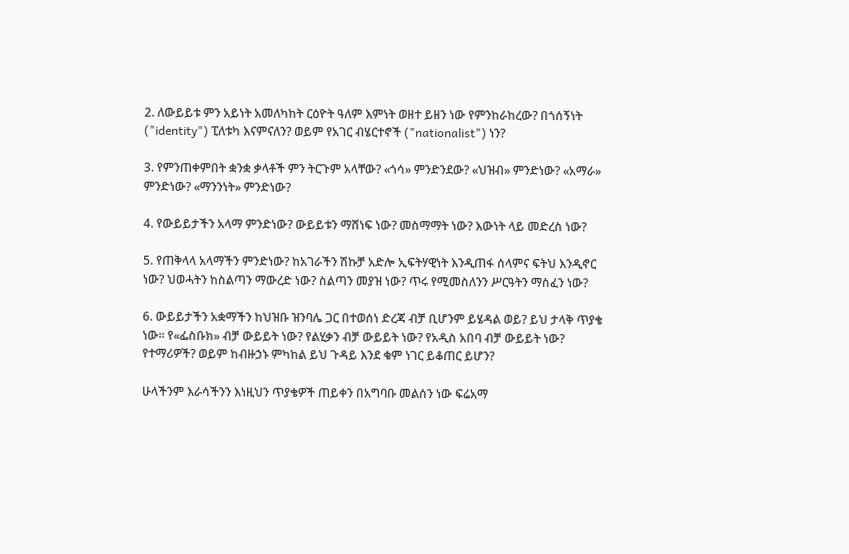2. ለውይይቱ ምን አይነት አመለካከት ርዕዮት ዓለም እምነት ወዘተ ይዘን ነው የምንከራከረው? በጎሰኝነት ("identity") ፒለቱካ እናምናለን? ወይም የአገር ብሄርተኖች ("nationalist") ነን?

3. የምንጠቀምበት ቋንቋ ቃላቶች ምን ትርጉም አላቸው? «ጎሳ» ምንድንደው? «ህዝብ» ምንድነው? «አማራ» ምንድነው? «ማንንነት» ምንድነው?

4. የውይይታችን አላማ ምንድነው? ውይይቱን ማሸነፍ ነው? መስማማት ነው? እውነት ላይ መድረስ ነው?

5. የጠቅላላ አላማችን ምንድነው? ከአገራችን ሽኩቻ አድሎ ኢፍትሃዊነት እንዲጠፋ ሰላምና ፍትህ እንዲኖር ነው? ህወሓትን ከስልጣን ማውረድ ነው? ስልጣን መያዝ ነው? ጥሩ የሚመስለንን ሥርዓትን ማስፈን ነው?

6. ውይይታችን አቋማችን ከህዝቡ ዝንባሌ ጋር በተወሰነ ድረጃ ብቻ ቢሆንም ይሄዳል ወይ? ይህ ታላቅ ጥያቄ ነው። የ«ፌስቡክ» ብቻ ውይይት ነው? የልሂቃን ብቻ ውይይት ነው? የአዲስ አበባ ብቻ ውይይት ነው? የተማሪዎች? ወይም ከብዙኃኑ ምካከል ይህ ጉዳይ እንደ ቁም ነገር ይቆጠር ይሆን?

ሁላችንም እራሳችንን እነዚህን ጥያቄዎች ጠይቀን በአግባቡ መልሰን ነው ፍሬአማ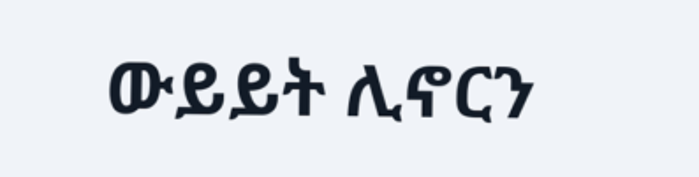ውይይት ሊኖርን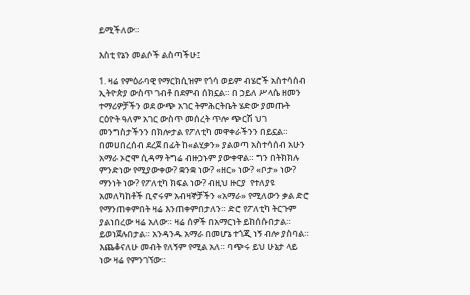ይሚችለው።

እስቲ የኔን መልሶች ልስጣችሁ፤

1. ዛሬ የምዕራባዊ የማርክሲዝም የጎሳ ወይም ብሄሮች አስተሳሰብ ኢትዮጵያ ውስጥ ገብቶ በደምብ ሰክኗል። በ ኃይለ ሥላሴ ዘመን ተማሪዎቻችን ወደ ውጭ አገር ትምሕርትቤት ሄድው ያመጡት ርዕዮት ዓለም አገር ውስጥ መሰረት ጥሎ ጭርሽ ህገ መንግስታችንን በክሎታል የፖለቲካ መዋቀራችንን በይኗል። በመሀበረሰብ ደረጀ በፊት ከ«ልሂቃን» ያልወጣ አስተሳሰብ አሁን አማራ ኦሮሞ ሲዳማ ትግሬ ብዙኃኑም ያውቀዋል። ግን በትክክሉ ምንድነው የሚያውቀው? ቋንቋ ነው? «ዘር» ነው? «ቦታ» ነው? ማንነት ነው? የፖለቲካ ክፍል ነው? ብዚህ ዙርያ  የተለያዩ አመለካከቶች ቢኖሩም አብዛኞቻችን «አማራ» የሚለውን ቃል ድሮ የማንጠቀምበት ዛሬ እንጠቀምበታለን። ድሮ የፖለቲካ ትርጉም ያልነበረው ዛሬ አለው። ዛሬ ሰዎች በአማርነት ይከሰሱበታል። ይወነጀሉበታል። አንዳንዱ አማራ በመሆኔ ተጎጂ ነኝ ብሎ ያስባል። እጨቆናለሁ መብት የለኝም የሚል አለ። ባጭሩ ይህ ሁኔታ ላይ ነው ዛሬ የምንገኘው።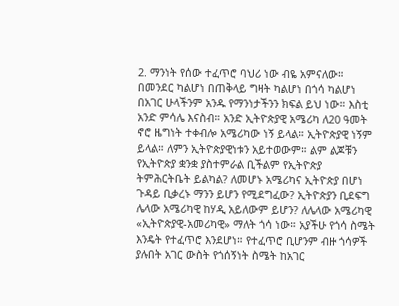2. ማንነት የሰው ተፈጥሮ ባህሪ ነው ብዬ አምናለው። በመንደር ካልሆነ በጠቅላይ ግዛት ካልሆነ በጎሳ ካልሆነ በአገር ሁላችንም አንዱ የማንነታችንን ክፍል ይህ ነው። እስቲ አንድ ምሳሌ እናስብ። አንድ ኢትዮጵያዊ አሜሪካ ለ20 ዓመት ኖሮ ዜግነት ተቀብሎ አሜሪካው ነኝ ይላል። ኢትዮጵያዊ ነኝም ይላል። ለምን ኢትዮጵያዊነቱን አይተወውም። ልም ልጆቹን የኢትዮጵያ ቋንቋ ያስተምራል ቢችልም የኢትዮጵያ ትምሕርትቤት ይልካል? ለመሆኑ አሜሪካና ኢትዮጵያ በሆነ ጉዳይ ቢቃረኑ ማንን ይሆን የሚደግፈው? ኢትዮጵያን ቢደፍግ ሌላው አሜሪካዊ ከሃዲ አይለውም ይሆን? ለሌላው አሜሪካዊ «ኢትዮጵያዊ-አመሪካዊ» ማለት ጎሳ ነው። አያችሁ የጎሳ ስሜት እንዴት የተፈጥሮ እንደሆነ። የተፈጥሮ ቢሆንም ብዙ ጎሳዎች ያሉበት አገር ውስት የጎሰኝነት ስሜት ከአገር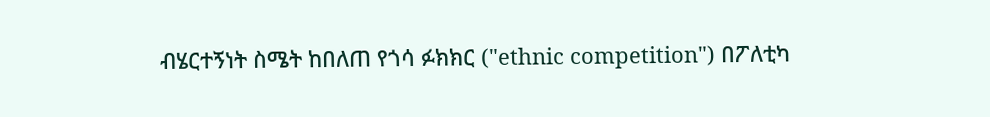ብሄርተኝነት ስሜት ከበለጠ የጎሳ ፉክክር ("ethnic competition") በፖለቲካ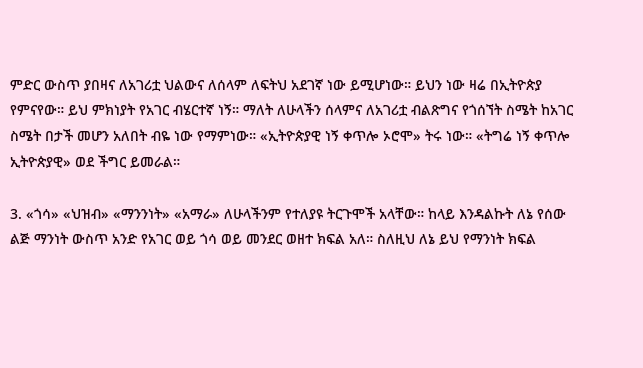ምድር ውስጥ ያበዛና ለአገሪቷ ህልውና ለሰላም ለፍትህ አደገኛ ነው ይሚሆነው። ይህን ነው ዛሬ በኢትዮጵያ የምናየው። ይህ ምክነያት የአገር ብሄርተኛ ነኝ። ማለት ለሁላችን ሰላምና ለአገሪቷ ብልጽግና የጎሰኘት ስሜት ከአገር ስሜት በታች መሆን አለበት ብዬ ነው የማምነው። «ኢትዮጵያዊ ነኝ ቀጥሎ ኦሮሞ» ትሩ ነው። «ትግሬ ነኝ ቀጥሎ ኢትዮጵያዊ» ወደ ችግር ይመራል።

3. «ጎሳ» «ህዝብ» «ማንንነት» «አማራ» ለሁላችንም የተለያዩ ትርጉሞች አላቸው። ከላይ እንዳልኩት ለኔ የሰው ልጅ ማንነት ውስጥ አንድ የአገር ወይ ጎሳ ወይ መንደር ወዘተ ክፍል አለ። ስለዚህ ለኔ ይህ የማንነት ክፍል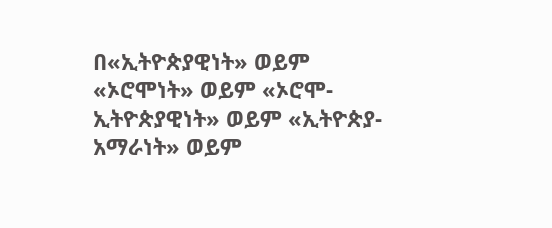በ«ኢትዮጵያዊነት» ወይም «ኦሮሞነት» ወይም «ኦሮሞ-ኢትዮጵያዊነት» ወይም «ኢትዮጵያ-አማራነት» ወይም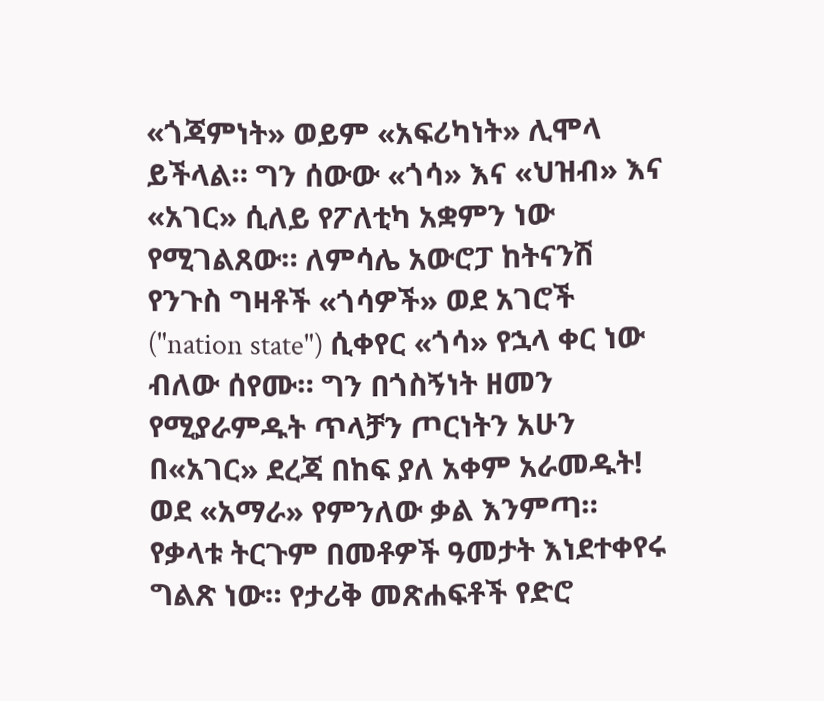«ጎጃምነት» ወይም «አፍሪካነት» ሊሞላ ይችላል። ግን ሰውው «ጎሳ» እና «ህዝብ» እና «አገር» ሲለይ የፖለቲካ አቋምን ነው የሚገልጸው። ለምሳሌ አውሮፓ ከትናንሽ የንጉስ ግዛቶች «ጎሳዎች» ወደ አገሮች ("nation state") ሲቀየር «ጎሳ» የኋላ ቀር ነው ብለው ሰየሙ። ግን በጎስኝነት ዘመን የሚያራምዱት ጥላቻን ጦርነትን አሁን በ«አገር» ደረጃ በከፍ ያለ አቀም አራመዱት! ወደ «አማራ» የምንለው ቃል እንምጣ። የቃላቱ ትርጉም በመቶዎች ዓመታት እነደተቀየሩ ግልጽ ነው። የታሪቅ መጽሐፍቶች የድሮ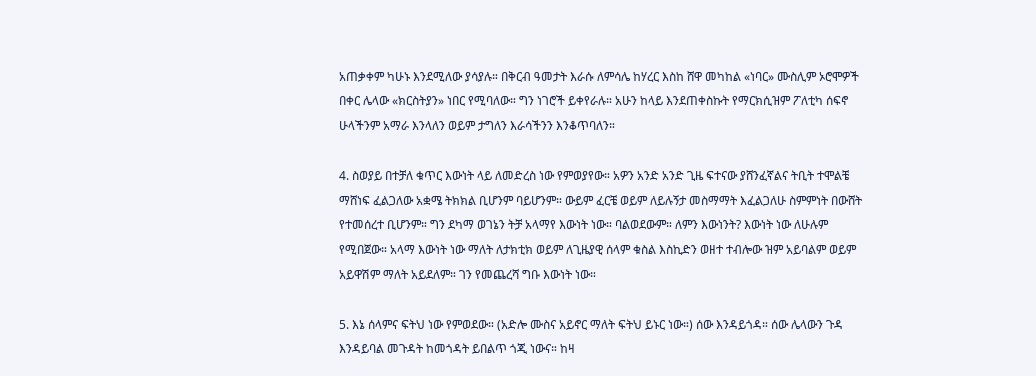አጠቃቀም ካሁኑ እንደሚለው ያሳያሉ። በቅርብ ዓመታት እራሱ ለምሳሌ ከሃረር እስከ ሸዋ መካከል «ነባር» ሙስሊም ኦሮሞዎች በቀር ሌላው «ክርስትያን» ነበር የሚባለው። ግን ነገሮች ይቀየራሉ። አሁን ከላይ እንደጠቀስኩት የማርክሲዝም ፖለቲካ ሰፍኖ ሁላችንም አማራ እንላለን ወይም ታግለን እራሳችንን እንቆጥባለን።

4. ስወያይ በተቻለ ቁጥር እውነት ላይ ለመድረስ ነው የምወያየው። አዎን አንድ አንድ ጊዜ ፍተናው ያሸንፈኛልና ትቢት ተሞልቼ ማሸነፍ ፈልጋለው አቋሜ ትክክል ቢሆንም ባይሆንም። ውይም ፈርቼ ወይም ለይሉኝታ መስማማት እፈልጋለሁ ስምምነት በውሸት የተመሰረተ ቢሆንም። ግን ደካማ ወገኔን ትቻ አላማየ እውነት ነው። ባልወደውም። ለምን እውነንት? እውነት ነው ለሁሉም የሚበጀው። አላማ እውነት ነው ማለት ለታክቲክ ወይም ለጊዜያዊ ሰላም ቁስል እስኪድን ወዘተ ተብሎው ዝም አይባልም ወይም አይዋሽም ማለት አይደለም። ገን የመጨረሻ ግቡ እውነት ነው።

5. እኔ ሰላምና ፍትህ ነው የምወደው። (አድሎ ሙስና አይኖር ማለት ፍትህ ይኑር ነው።) ሰው እንዳይጎዳ። ሰው ሌላውን ጉዳ እንዳይባል መጉዳት ከመጎዳት ይበልጥ ጎጂ ነውና። ከዛ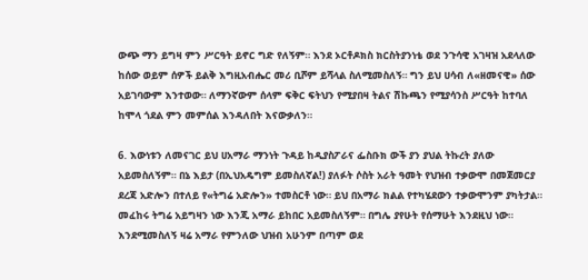ውጭ ማን ይግዛ ምን ሥርዓት ይኖር ግድ የለኝም። እንደ ኦርቶዶክስ ክርስትያንነቴ ወደ ንጉሳዊ አገዛዝ አደላለው ከሰው ወይም ሰዎች ይልቅ እግዚአብሔር መሪ ቢሾም ይሻላል ስለሚመስለኝ። ግን ይህ ሀሳብ ለ«ዘመናዊ» ሰው አይገባውም እንተወው። ለማንኛውም ሰላም ፍቅር ፍትህን የሚያበዛ ትልና ሽኩጫን የሚያሳንስ ሥርዓት ከተባለ ከሞላ ጎደል ምን መምሰል እንዳለበት እናውቃለን።

6. እውነቱን ለመናገር ይህ ሀአማራ ማንነት ጉዳይ ከዲያስፖራና ፌስቡክ ውች ያን ያህል ትኩረት ያለው አይመስለኝም። በኔ እይታ (በኢህአዴግም ይመስለኛል!) ያለፉት ሶስት አራት ዓመት የህዝብ ተቃውሞ በመጀመርያ ደረጃ አድሎን በተለይ የ«ትግሬ አድሎን» ተመስርቶ ነው። ይህ በአማራ ክልል የተካሄደውን ተቃውሞንም ያካትታል። መፈከሩ ትግሬ አይግዛን ነው እንጂ አማራ ይከበር አይመስለኝም። በግሌ ያየሁት የሰማሁት እንደዚህ ነው። እንደሚመስለኝ ዛሬ አማራ የምንለው ህዝብ አሁንም በጣም ወደ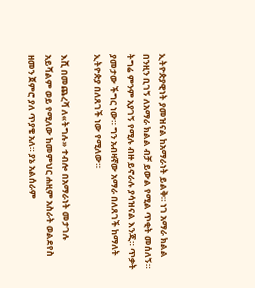ኢትዮጵያዊነት ያመዝናል ከአማራነት ይልቅ። ነገ አማራ ክልል በንዚን ቢገኝ ለአማራ ክልል ብቻ ይውል የሚል ጥቂት መሰለኝ። ትግሬ ምንም አያገኝ የሚሉ ብዙ ይኖራሉ ያሳዝናል እንጂ። ጥቃት ያመታው ችግር ነው። ግን አብዛኛው አማራ በለጸገች ከማለት ኢትዮጵያ በለጸገች ነው የሚለው።

እሺ በመጨረሻ ለ«ትግሉ» ተብሎ በአማራነት መታገሉ አይሻልም ወይ የሚለው ከመምህር ሐዚም አስራት ወልደየስ ዘመን ጀምሮ ያለ ጥያቄ አለ። ያኔ አልሰራም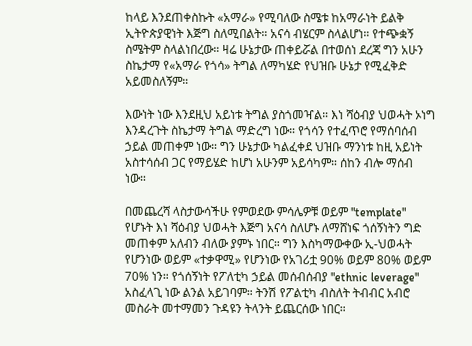ከላይ እንደጠቀስኩት «አማራ» የሚባለው ስሜቱ ከአማራነት ይልቅ ኢትዮጵያዊነት እጅግ ስለሚበልት። አናሳ ብሄርም ስላልሆነ። የተጭቋኝ ስሜትም ስላልነበረው። ዛሬ ሁኔታው ጠቀይሯል በተወሰነ ደረጃ ግን አሁን ስኬታማ የ«አማራ የጎሳ» ትግል ለማካሄድ የህዝቡ ሁኔታ የሚፈቅድ አይመስለኝም።

እውነት ነው እንደዚህ አይነቱ ትግል ያስጎመዣል። እነ ሻዕብያ ህወሓት ኦነግ እንዳረጉት ስኬታማ ትግል ማድረግ ነው። የጎሳን የተፈጥሮ የማሰባሰብ ኃይል መጠቀም ነው። ግን ሁኔታው ካልፈቀደ ህዝቡ ማንነቱ ከዚ አይነት አስተሳሰብ ጋር የማይሄድ ከሆነ አሁንም አይሳካም። ሰከን ብሎ ማሰብ ነው።

በመጨረሻ ላስታውሳችሁ የምወደው ምሳሌዎቹ ወይም "template" የሆኑት እነ ሻዕብያ ህወሓት እጅግ አናሳ ስለሆኑ ለማሸነፍ ጎሰኝነትን ግድ መጠቀም አለብን ብለው ያምኑ ነበር። ግን እስካማውቀው ኢ-ህወሓት የሆንነው ወይም «ተቃዋሚ» የሆንነው የአገሪቷ 90% ወይም 80% ወይም 70% ነን። የጎሰኝነት የፖለቲካ ኃይል መሰብሰብያ "ethnic leverage" አስፈላጊ ነው ልንል አይገባም። ትንሽ የፖልቲካ ብስለት ትብብር አብሮ መስራት መተማመን ጉዳዩን ትላንት ይጨርሰው ነበር።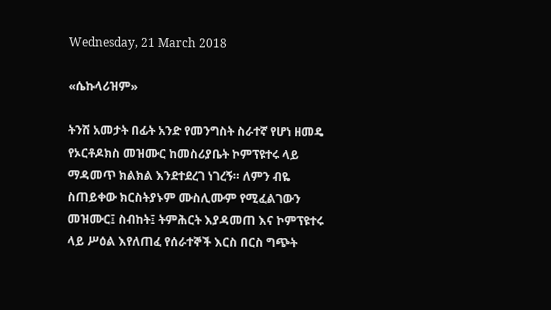Wednesday, 21 March 2018

«ሴኩላሪዝም»

ትንሽ አመታት በፊት አንድ የመንግስት ስራተኛ የሆነ ዘመዴ የኦርቶዶክስ መዝሙር ከመስሪያቤት ኮምፕዩተሩ ላይ ማዳመጥ ክልክል እንደተደረገ ነገረኝ። ለምን ብዬ ስጠይቀው ክርስትያኑም ሙስሊሙም የሚፈልገውን መዝሙር፤ ስብከት፤ ትምሕርት እያዳመጠ እና ኮምፕዩተሩ ላይ ሥዕል እየለጠፈ የሰራተኞች እርስ በርስ ግጭት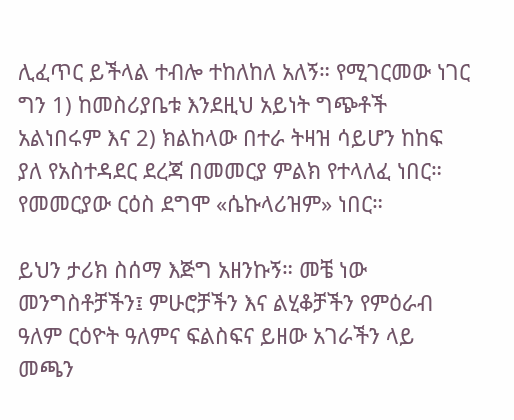ሊፈጥር ይችላል ተብሎ ተከለከለ አለኝ። የሚገርመው ነገር ግን 1) ከመስሪያቤቱ እንደዚህ አይነት ግጭቶች አልነበሩም እና 2) ክልከላው በተራ ትዛዝ ሳይሆን ከከፍ ያለ የአስተዳደር ደረጃ በመመርያ ምልክ የተላለፈ ነበር። የመመርያው ርዕስ ደግሞ «ሴኩላሪዝም» ነበር።

ይህን ታሪክ ስሰማ እጅግ አዘንኩኝ። መቼ ነው መንግስቶቻችን፤ ምሁሮቻችን እና ልሂቆቻችን የምዕራብ ዓለም ርዕዮት ዓለምና ፍልስፍና ይዘው አገራችን ላይ መጫን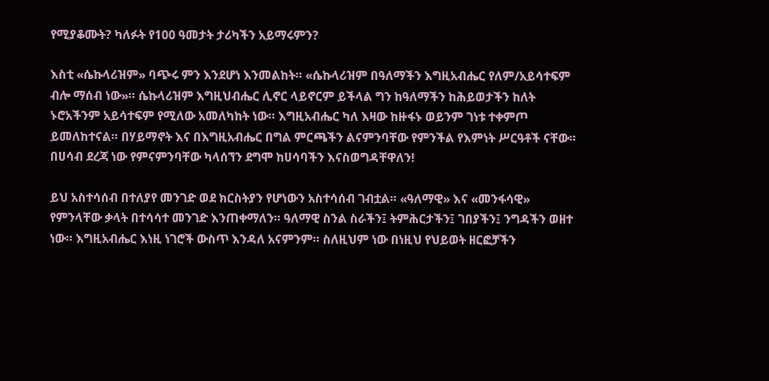የሚያቆሙት? ካለፉት የ100 ዓመታት ታሪካችን አይማሩምን?

እስቲ «ሴኩላሪዝም» ባጭሩ ምን እንደሆነ እንመልከት። «ሴኩላሪዝም በዓለማችን እግዚአብሔር የለም/አይሳተፍም ብሎ ማሰብ ነው»። ሴኩላሪዝም እግዚህብሔር ሊኖር ላይኖርም ይችላል ግን ከዓለማችን ከሕይወታችን ከለት ኑሮአችንም አይሳተፍም የሚለው አመለካከት ነው። እግዚአብሔር ካለ እዛው ከዙፋኑ ወይንም ገነቱ ተቀምጦ ይመለከተናል። በሃይማኖት እና በእግዚአብሔር በግል ምርጫችን ልናምንባቸው የምንችል የእምነት ሥርዓቶች ናቸው። በሀሳብ ደረጃ ነው የምናምንባቸው ካላሰኘን ደግሞ ከሀሳባችን እናስወግዳቸዋለን!

ይህ አስተሳሰብ በተለያየ መንገድ ወደ ክርስትያን የሆነውን አስተሳሰብ ገብቷል። «ዓለማዊ» እና «መንፋሳዊ» የምንላቸው ቃላት በተሳሳተ መንገድ እንጠቀማለን። ዓለማዊ ስንል ስራችን፤ ትምሕርታችን፤ ገበያችን፤ ንግዳችን ወዘተ ነው። እግዚአብሔር እነዚ ነገሮች ውስጥ እንዳለ አናምንም። ስለዚህም ነው በነዚህ የህይወት ዘርፎቻችን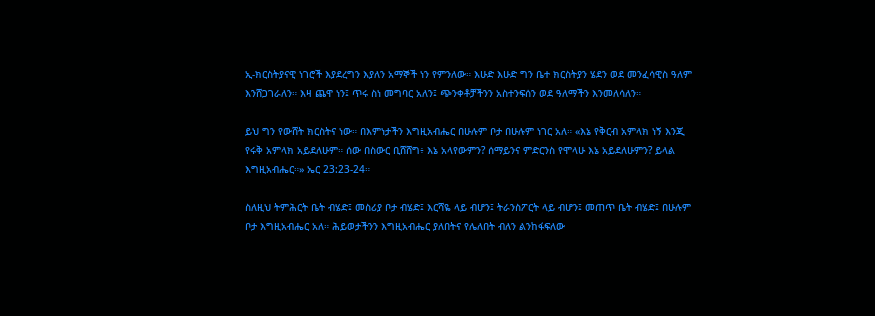ኢ-ክርስትያናዊ ነገሮች እያደረግን እያለን አማኞች ነን የምንለው። እሁድ እሁድ ግን ቤተ ክርስትያን ሄደን ወደ መንፈሳዊስ ዓለም እንሸጋገራለን። እዛ ጨዋ ነን፤ ጥሩ ስነ መግባር አለን፤ ጭንቀቶቻችንን አስተንፍሰን ወደ ዓለማችን እንመለሳለን።

ይህ ግን የውሸት ክርስትና ነው። በእምነታችን እግዚአብሔር በሁሉም ቦታ በሁሉም ነገር አለ። «እኔ የቅርብ አምላክ ነኝ እንጂ የሩቅ አምላክ አይደለሁም። ሰው በስውር ቢሸሸግ፥ እኔ አላየውምን? ሰማይንና ምድርንስ የሞላሁ እኔ አይደለሁምን? ይላል እግዚአብሔር።» ኤር 23:23-24።

ስለዚህ ትምሕርት ቤት ብሄድ፤ መስሪያ ቦታ ብሄድ፤ እርሻዬ ላይ ብሆን፤ ትራንስፖርት ላይ ብሆን፤ መጠጥ ቤት ብሄድ፤ በሁሉም ቦታ እግዚአብሔር አለ። ሕይወታችንን እግዚአብሔር ያለበትና የሌለበት ብለን ልንከፋፍለው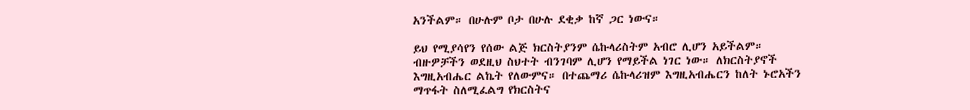አንችልም። በሁሉም ቦታ በሁሉ ደቂቃ ከኛ ጋር ነውና።

ይህ የሚያሳየን የሰው ልጅ ክርስትያንም ሴኩላሪስትም አብሮ ሊሆን አይችልም። ብዙዎቻችን ወደዚህ ስህተት ብንገባም ሊሆን የማይችል ነገር ነው። ለክርስትያኖች እግዚአብሔር ልኬት የለውምና። በተጨማሪ ሴኩላሪዝም እግዚአብሔርን ከለት ኑሮአችን ማጥፋት ስለሚፈልግ የክርስትና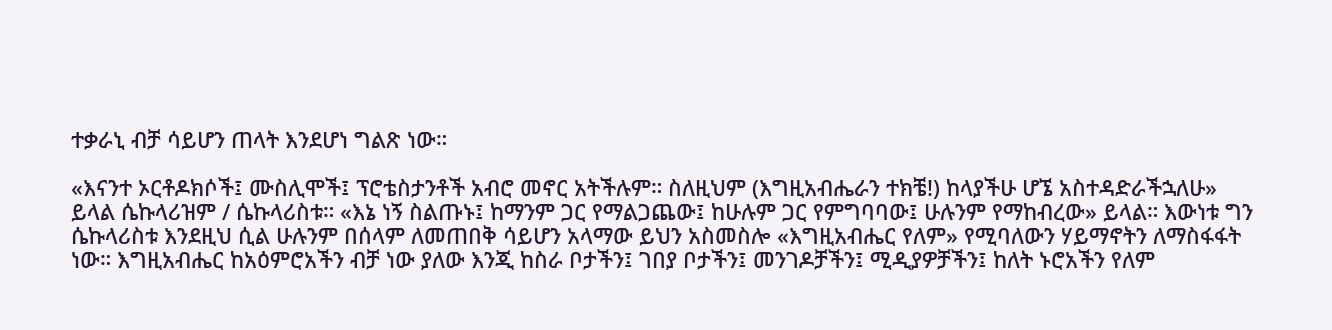ተቃራኒ ብቻ ሳይሆን ጠላት እንደሆነ ግልጽ ነው።

«እናንተ ኦርቶዶክሶች፤ ሙስሊሞች፤ ፕሮቴስታንቶች አብሮ መኖር አትችሉም። ስለዚህም (እግዚአብሔራን ተክቼ!) ከላያችሁ ሆኜ አስተዳድራችኋለሁ» ይላል ሴኩላሪዝም / ሴኩላሪስቱ። «እኔ ነኝ ስልጡኑ፤ ከማንም ጋር የማልጋጨው፤ ከሁሉም ጋር የምግባባው፤ ሁሉንም የማከብረው» ይላል። እውነቱ ግን ሴኩላሪስቱ እንደዚህ ሲል ሁሉንም በሰላም ለመጠበቅ ሳይሆን አላማው ይህን አስመስሎ «እግዚአብሔር የለም» የሚባለውን ሃይማኖትን ለማስፋፋት ነው። እግዚአብሔር ከአዕምሮአችን ብቻ ነው ያለው እንጂ ከስራ ቦታችን፤ ገበያ ቦታችን፤ መንገዶቻችን፤ ሚዲያዎቻችን፤ ከለት ኑሮአችን የለም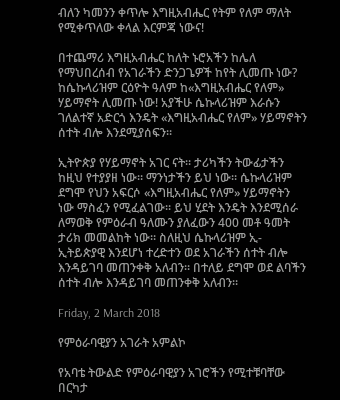ብለን ካመንን ቀጥሎ እግዚአብሔር የትም የለም ማለት የሚቀጥለው ቀላል እርምጃ ነውና!

በተጨማሪ እግዚአብሔር ከለት ኑሮአችን ከሌለ የማህበረሰብ የአገራችን ድንጋጌዎች ከየት ሊመጡ ነው? ከሴኩላሪዝም ርዕዮት ዓለም ከ«እግዚአብሔር የለም» ሃይማኖት ሊመጡ ነው! አያችሁ ሴኩላሪዝም እራሱን ገለልተኛ አድርጎ እንዴት «እግዚአብሔር የለም» ሃይማኖትን ሰተት ብሎ እንደሚያሰፍን።

ኢትዮጵያ የሃይማኖት አገር ናት። ታሪካችን ትውፊታችን ከዚህ የተያያዘ ነው። ማንነታችን ይህ ነው። ሴኩላሪዝም ደግሞ የህን አፍርሶ «እግዚአብሔር የለም» ሃይማኖትን ነው ማስፈን የሚፈልገው። ይህ ሂደት እንዴት እንደሚሰራ ለማወቅ የምዕራብ ዓለሙን ያለፈውን 400 መቶ ዓመት ታሪክ መመልከት ነው። ስለዚህ ሴኩላሪዝም ኢ-ኢትይጵያዊ እንደሆነ ተረድተን ወደ አገራችን ሰተት ብሎ እንዳይገባ መጠንቀቅ አለብን። በተለይ ደግሞ ወደ ልባችን ሰተት ብሎ እንዳይገባ መጠንቀቅ አለብን።

Friday, 2 March 2018

የምዕራባዊያን አገራት አምልኮ

የአባቴ ትውልድ የምዕራባዊያን አገሮችን የሚተቹባቸው በርካታ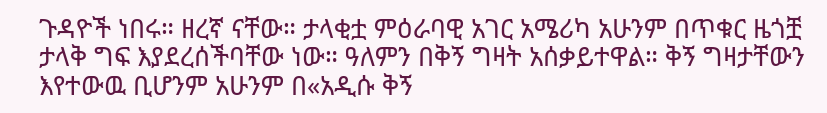ጉዳዮች ነበሩ። ዘረኛ ናቸው። ታላቂቷ ምዕራባዊ አገር አሜሪካ አሁንም በጥቁር ዜጎቿ ታላቅ ግፍ እያደረሰችባቸው ነው። ዓለምን በቅኝ ግዛት አሰቃይተዋል። ቅኝ ግዛታቸውን እየተውዉ ቢሆንም አሁንም በ«አዲሱ ቅኝ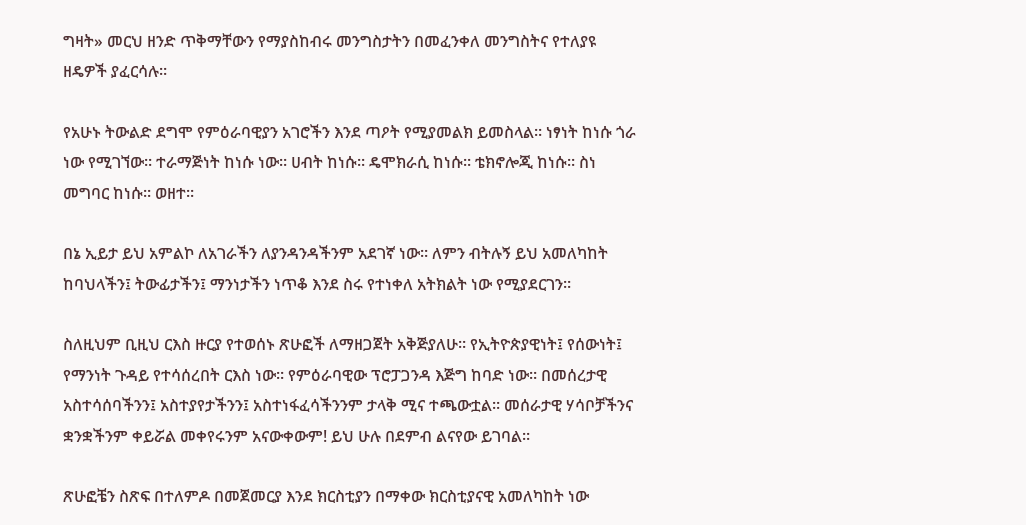ግዛት» መርህ ዘንድ ጥቅማቸውን የማያስከብሩ መንግስታትን በመፈንቀለ መንግስትና የተለያዩ ዘዴዎች ያፈርሳሉ።

የአሁኑ ትውልድ ደግሞ የምዕራባዊያን አገሮችን እንደ ጣዖት የሚያመልክ ይመስላል። ነፃነት ከነሱ ጎራ ነው የሚገኘው። ተራማጅነት ከነሱ ነው። ሀብት ከነሱ። ዴሞክራሲ ከነሱ። ቴክኖሎጂ ከነሱ። ስነ መግባር ከነሱ። ወዘተ።

በኔ ኢይታ ይህ አምልኮ ለአገራችን ለያንዳንዳችንም አደገኛ ነው። ለምን ብትሉኝ ይህ አመለካከት ከባህላችን፤ ትውፊታችን፤ ማንነታችን ነጥቆ እንደ ስሩ የተነቀለ አትክልት ነው የሚያደርገን።

ስለዚህም ቢዚህ ርእስ ዙርያ የተወሰኑ ጽሁፎች ለማዘጋጀት አቅጅያለሁ። የኢትዮጵያዊነት፤ የሰውነት፤ የማንነት ጉዳይ የተሳሰረበት ርእስ ነው። የምዕራባዊው ፕሮፓጋንዳ እጅግ ከባድ ነው። በመሰረታዊ አስተሳሰባችንን፤ አስተያየታችንን፤ አስተነፋፈሳችንንም ታላቅ ሚና ተጫውቷል። መሰራታዊ ሃሳቦቻችንና ቋንቋችንም ቀይሯል መቀየሩንም አናውቀውም! ይህ ሁሉ በደምብ ልናየው ይገባል።

ጽሁፎቼን ስጽፍ በተለምዶ በመጀመርያ እንደ ክርስቲያን በማቀው ክርስቲያናዊ አመለካከት ነው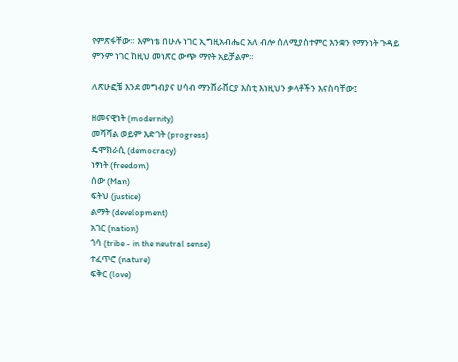የምጽፋቸው። እምነቴ በሁሉ ነገር ኢግዚአብሔር አለ ብሎ ሰለሚያስተምር እንቋን የማንነት ጉዳይ ምንም ነገር ከዚህ መነጽር ውጭ ማየት አይቻልም።

ለጽሁፎቼ እንደ መግብያና ሀሳብ ማንሸራሸርያ እስቲ እነዚህን ቃላቶችን እናስባቸው፤

ዘመናዊነት (modernity)
መሻሻል ወይም እድገት (progress)
ዴሞክራሲ (democracy)
ነፃነት (freedom)
ሰው (Man)
ፍትህ (justice)
ልማት (development)
አገር (nation)
ጎሳ (tribe - in the neutral sense)
ተፈጥሮ (nature)
ፍቅር (love)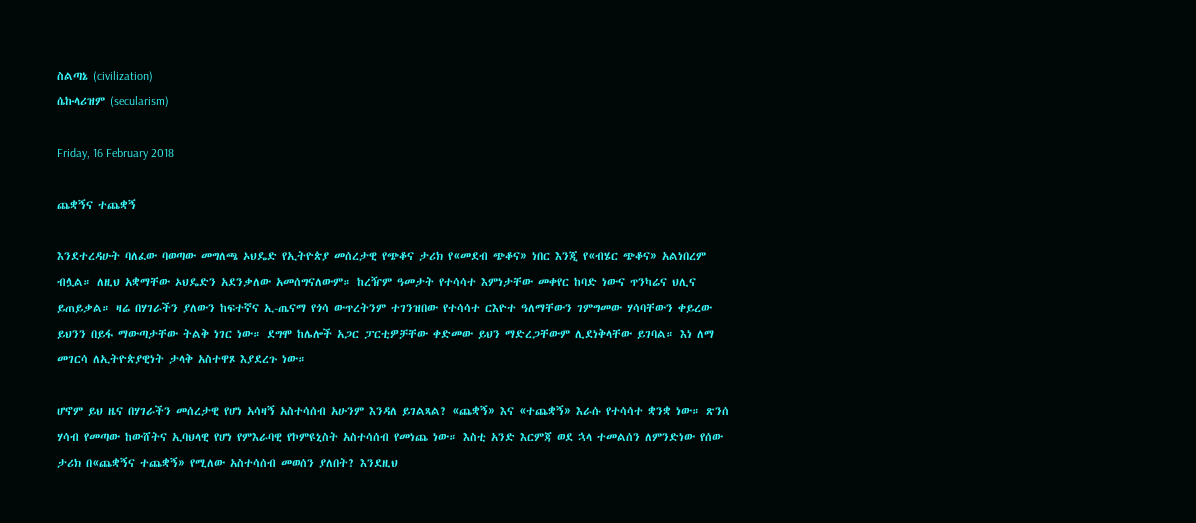ስልጣኔ (civilization)
ሴኩላሪዝም (secularism)

Friday, 16 February 2018

ጨቋኝና ተጨቋኝ

እንደተረዳሁት ባለፈው ባወጣው መግለጫ ኦህዴድ የኢትዮጵያ መሰረታዊ የጭቆና ታሪክ የ«መደብ ጭቆና» ነበር እንጂ የ«ብሄር ጭቆና» አልነበረም ብሏል። ለዚህ አቋማቸው ኦህዴድን አደንቃለው አመሰግናለውም። ከረዥም ዓመታት የተሳሳተ እምነታቸው መቀየር ከባድ ነውና ጥንካሬና ህሊና ይጠይቃል። ዛሬ በሃገራችን ያለውን ከፍተኛና ኢ-ጤናማ የጎሳ ውጥረትንም ተገንዝበው የተሳሳተ ርእዮተ ዓለማቸውን ገምግመው ሃሳባቸውን ቀይረው ይህንን በይፋ ማውጣታቸው ትልቅ ነገር ነው። ደግሞ ከሌሎች አጋር ፓርቲዎቻቸው ቀድመው ይህን ማድረጋቸውም ሊደነቅላቸው ይገባል። እነ ለማ መገርሳ ለኢትዮጵያዊነት ታላቅ አስተዋጾ እያደረጉ ነው።

ሆኖም ይህ ዜና በሃገራችን መሰረታዊ የሆነ አሳዛኝ አስተሳሰብ አሁንም እንዳለ ይገልጻል? «ጨቋኝ» እና «ተጨቋኝ» እራሱ የተሳሳተ ቋንቋ ነው። ጽንሰ ሃሳብ የመጣው ከውሸትና ኢባህላዊ የሆነ የምእራባዊ የኮምዩኒስት አስተሳሰብ የመነጨ ነው። እስቲ አንድ እርምጃ ወደ ኋላ ተመልሰን ለምንድነው የሰው ታሪክ በ«ጨቋኝና ተጨቋኝ» የሚለው አስተሳሰብ መወሰን ያለበት? እንደዚህ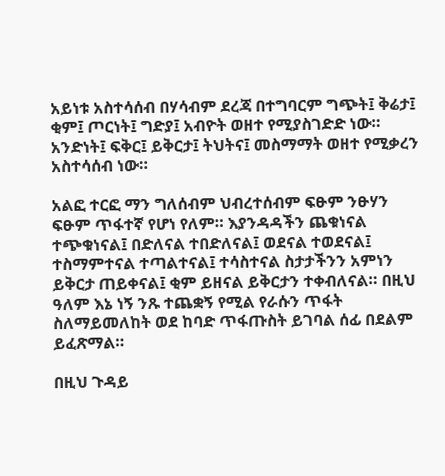አይነቱ አስተሳሰብ በሃሳብም ደረጃ በተግባርም ግጭት፤ ቅሬታ፤ ቂም፤ ጦርነት፤ ግድያ፤ አብዮት ወዘተ የሚያስገድድ ነው። አንድነት፤ ፍቅር፤ ይቅርታ፤ ትህትና፤ መስማማት ወዘተ የሚቃረን አስተሳሰብ ነው።

አልፎ ተርፎ ማን ግለሰብም ህብረተሰብም ፍፁም ንፁሃን ፍፁም ጥፋተኛ የሆነ የለም። እያንዳዳችን ጨቁነናል ተጭቁነናል፤ በድለናል ተበድለናል፤ ወደናል ተወደናል፤ ተስማምተናል ተጣልተናል፤ ተሳስተናል ስታታችንን አምነን ይቅርታ ጠይቀናል፤ ቂም ይዘናል ይቅርታን ተቀብለናል። በዚህ ዓለም እኔ ነኝ ንጹ ተጨቋኝ የሚል የራሱን ጥፋት ስለማይመለከት ወደ ከባድ ጥፋጡስት ይገባል ሰፊ በደልም ይፈጽማል።

በዚህ ጉዳይ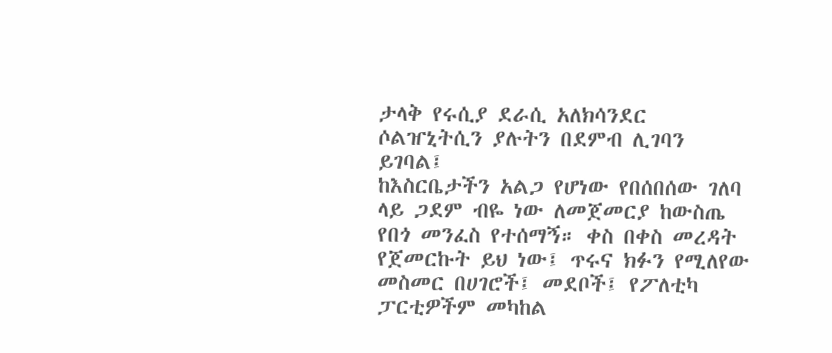ታላቅ የሩሲያ ደራሲ አለክሳንደር ሶልዠኒትሲን ያሉትን በደምብ ሊገባን ይገባል፤
ከእስርቤታችን አልጋ የሆነው የበሰበሰው ገለባ ላይ ጋደም ብዬ ነው ለመጀመርያ ከውስጤ የበጎ መንፈስ የተሰማኝ። ቀስ በቀስ መረዳት የጀመርኩት ይህ ነው፤ ጥሩና ክፉን የሚለየው መስመር በሀገሮች፤ መደቦች፤ የፖለቲካ ፓርቲዎችም መካከል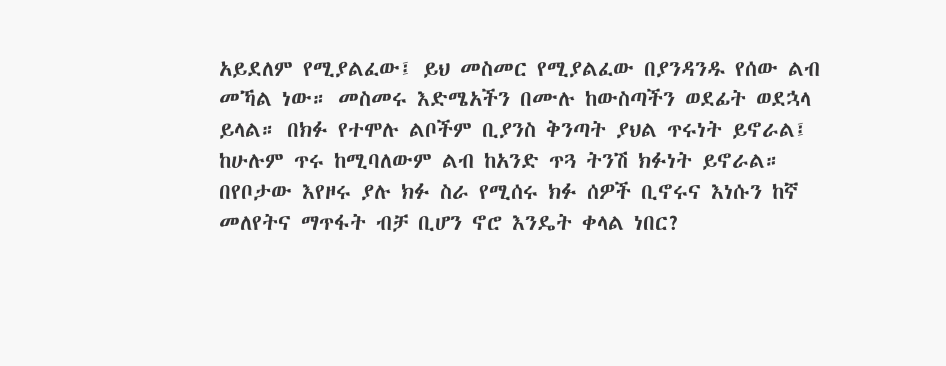አይደለም የሚያልፈው፤ ይህ መስመር የሚያልፈው በያንዳንዱ የሰው ልብ መኻል ነው። መስመሩ እድሜአችን በሙሉ ከውስጣችን ወደፊት ወደኋላ ይላል። በክፉ የተሞሉ ልቦችም ቢያንስ ቅንጣት ያህል ጥሩነት ይኖራል፤ ከሁሉም ጥሩ ከሚባለውም ልብ ከአንድ ጥጓ ትንሽ ክፉነት ይኖራል።
በየቦታው እየዞሩ ያሉ ክፉ ስራ የሚሰሩ ክፉ ሰዎች ቢኖሩና እነሱን ከኛ መለየትና ማጥፋት ብቻ ቢሆን ኖሮ እንዴት ቀላል ነበር?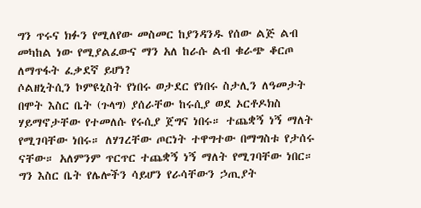ግን ጥሩና ክፉን የሚለየው መስመር ከያንዳንዱ የሰው ልጅ ልብ መካከል ነው የሚያልፈውና ማን አለ ከራሱ ልብ ቁራጭ ቆርጦ ለማጥፋት ፈቃደኛ ይሆነ?
ሶልዘኒትሲን ኮምዩኒስት የነበሩ ወታደር የነበሩ ስታሊን ለዓመታት በሞት እስር ቤት (ጉላግ) ያሰራቸው ከሩሲያ ወደ ኦርቶዶክስ ሃይማኖታቸው የተመለሱ የሩሲያ ጀግና ነበሩ። ተጨቋኝ ነኝ ማለት የሚገባቸው ነበሩ። ለሃገረቸው ጦርነት ተዋግተው በማግስቱ የታሰሩ ናቸው። አለምንም ጥርጥር ተጨቋኝ ነኝ ማለት የሚገባቸው ነበር። ግን እስር ቤት የሌሎችን ሳይሆን የራሳቸውን ኃጢያት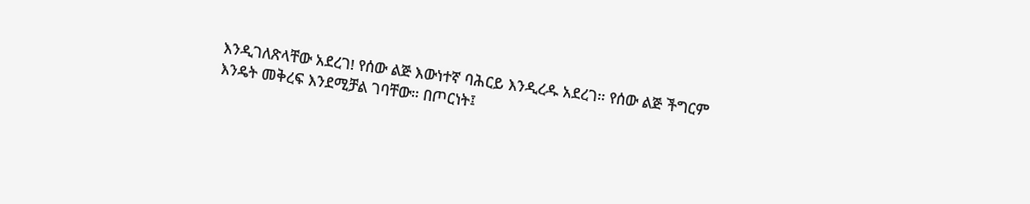እንዲገለጽላቸው አደረገ! የሰው ልጅ እውነተኛ ባሕርይ እንዲረዱ አደረገ። የሰው ልጅ ችግርም እንዴት መቅረፍ እንደሚቻል ገባቸው። በጦርነት፤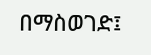በማስወገድ፤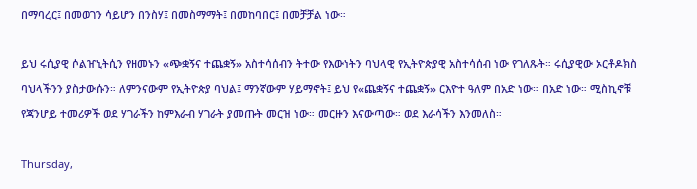በማባረር፤ በመወገን ሳይሆን በንስሃ፤ በመስማማት፤ በመከባበር፤ በመቻቻል ነው።

ይህ ሩሲያዊ ሶልዠኒትሲን የዘመኑን «ጭቋኝና ተጨቋኝ» አስተሳሰብን ትተው የእውነትን ባህላዊ የኢትዮጵያዊ አስተሳሰብ ነው የገለጹት። ሩሲያዊው ኦርቶዶክስ ባህላችንን ያስታውሱን። ለምንናውም የኢትዮጵያ ባህል፤ ማንኛውም ሃይማኖት፤ ይህ የ«ጨቋኝና ተጨቋኝ» ርእዮተ ዓለም በአድ ነው። በአድ ነው። ሚስኪኖቹ የጃንሆይ ተመሪዎች ወደ ሃገራችን ከምእራብ ሃገራት ያመጡት መርዝ ነው። መርዙን እናውጣው። ወደ እራሳችን እንመለስ።

Thursday,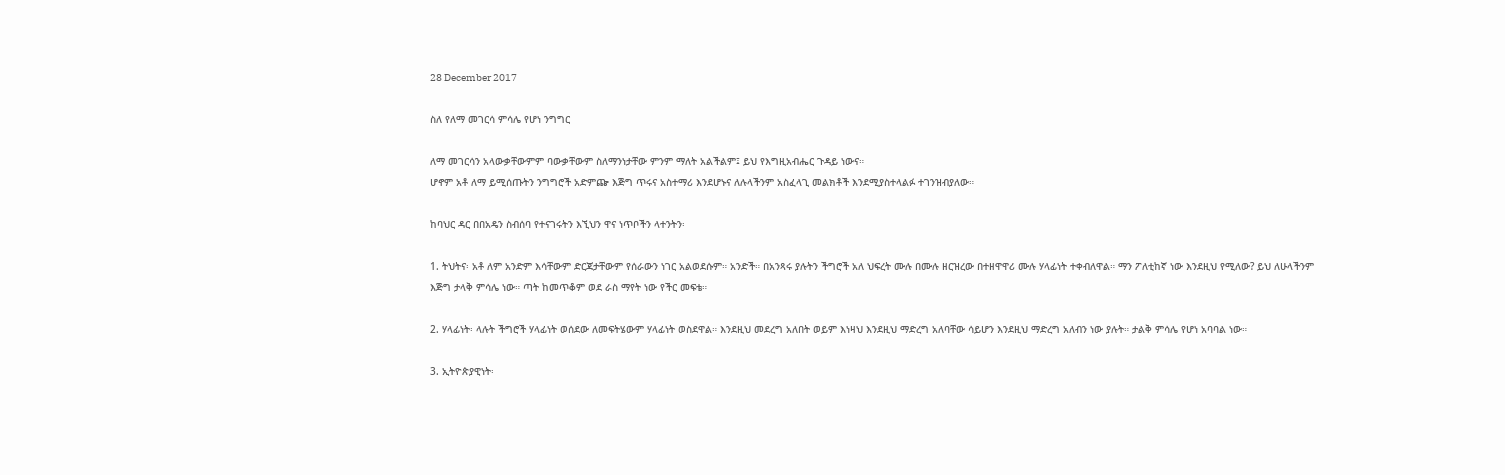28 December 2017

ስለ የለማ መገርሳ ምሳሌ የሆነ ንግግር

ለማ መገርሳን አላውቃቸውምም ባውቃቸውም ስለማንነታቸው ምንም ማለት አልችልም፤ ይህ የእግዚአብሔር ጉዳይ ነውና።
ሆኖም አቶ ለማ ይሚሰጡትን ንግግሮች አድምጬ እጅግ ጥሩና አስተማሪ እንደሆኑና ለሉላችንም አስፈላጊ መልክቶች እንደሚያስተላልፉ ተገንዝብያለው።

ከባህር ዳር በበአዴን ስብሰባ የተናገሩትን እኚህን ዋና ነጥቦችን ላተንትን፡

1. ትህትና፡ አቶ ለም አንድም እሳቸውም ድርጃታቸውም የሰራውን ነገር አልወደሱም። አንድች። በአንጻሩ ያሉትን ችግሮች አለ ህፍረት ሙሉ በሙሉ ዘርዝረው በተዘዋዋሪ ሙሉ ሃላፊነት ተቀብለዋል። ማን ፖለቲከኛ ነው እንደዚህ የሚለው? ይህ ለሁላችንም እጅግ ታላቅ ምሳሌ ነው። ጣት ከመጥቆም ወደ ራስ ማየት ነው የችር መፍቴ።

2. ሃላፊነት፡ ላሉት ችግሮች ሃላፊነት ወሰደው ለመፍትሄውም ሃላፊነት ወስደዋል። እንደዚህ መደረግ አለበት ወይም እነዛህ እንደዚህ ማድረግ አለባቸው ሳይሆን እንደዚህ ማድረግ አለብን ነው ያሉት። ታልቅ ምሳሌ የሆነ አባባል ነው።

3. ኢትዮጵያዊነት፡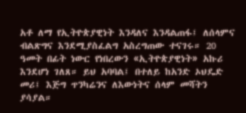አቶ ለማ የኢትዮጵያዊነት እንዳለና እንዳልጠፋ፤ ለሰላምና ብልጽግና እንደሚያስፈልግ አስረግጠው ተናገሩ። 20 ዓመት በፊት ነውር የነበረውን «ኢትዮጵያዊነት» አኩሪ እንደሆነ ገለጸ። ይህ አባባል፤ በተለይ ከአንድ ኦህዴድ መሪ፤ እጅግ ጥንካሬንና ለእውነትና ሰላም መሻትን ያሳያል።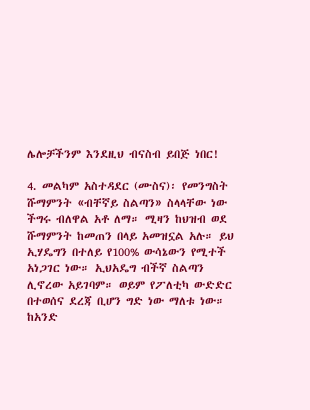ሌሎቻችንም እንደዚህ ብናስብ ይበጅ ነበር!

4. መልካም አስተዳደር (ሙስና)፡ የመንግስት ሹማምንት «ብቸኛይ ስልጣን» ስላላቸው ነው ችግሩ ብለዋል አቶ ለማ። ሚዛን ከህዝብ ወደ ሹማምንት ከመጠን በላይ አመዝኗል አሉ። ይህ ኢሃዴግን በተለይ የ100% ውሳኔውን የሚተች አነጋገር ነው። ኢህአዴግ ብችኛ ስልጣን ሊኖረው አይገባም። ወይም የፖለቲካ ውድድር በተወሰና ደረጃ ቢሆን ግድ ነው ማለቱ ነው። ከአንድ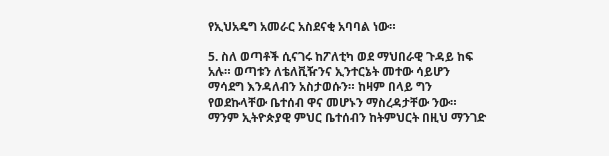የኢህአዴግ አመራር አስደናቂ አባባል ነው።

5. ስለ ወጣቶች ሲናገሩ ከፖለቲካ ወደ ማህበራዊ ጉዳይ ከፍ አሉ። ወጣቱን ለቴለቪዥንና ኢንተርኔት መተው ሳይሆን ማሳደግ እንዳለብን አስታወሱን። ከዛም በላይ ግን የወደኩላቸው ቤተሰብ ዋና መሆኑን ማስረዳታቸው ንው። ማንም ኢትዮጵያዊ ምህር ቤተሰብን ከትምህርት በዚህ ማንገድ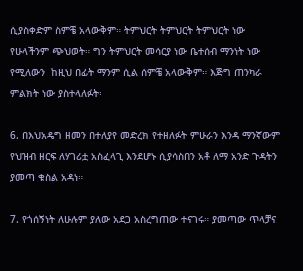ሲያስቀድም ስምቼ አላውቅም። ትምህርት ትምህርት ትምህርት ነው የሁላችንም ጭህወት። ግን ትምህርት መሳርያ ነው ቤተሰብ ማንነት ነው የሚለውን  ከዚህ በፊት ማንም ሲል ሰምቼ አላውቅም። እጅግ ጠንካራ ምልክት ነው ያስተላለፉት፡

6. በእህአዴግ ዘመን በተለያየ መድረክ የተዘለፉት ምሁራን እንዳ ማንኛውም የህዝብ ዘርፍ ለሃገሪቷ አስፈላጊ እንደሆኑ ሲያሳስበን አቶ ለማ አንድ ጉዳትን ያመጣ ቁስል አዳነ።

7. የጎሰኝነት ለሁሉም ያለው አደጋ አስረግጠው ተናገሩ። ያመጣው ጥላቻና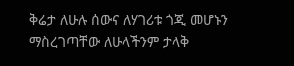ቅሬታ ለሁሉ ሰውና ለሃገሪቱ ጎጂ መሆኑን ማስረገጣቸው ለሁላችንም ታላቅ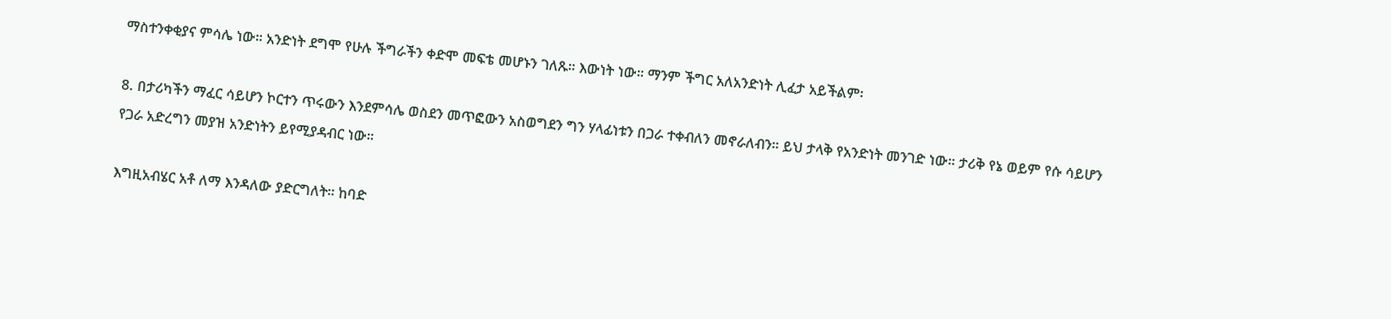ማስተንቀቂያና ምሳሌ ነው። አንድነት ደግሞ የሁሉ ችግራችን ቀድሞ መፍቴ መሆኑን ገለጹ። እውነት ነው። ማንም ችግር አለአንድነት ሊፈታ አይችልም፡

8. በታሪካችን ማፈር ሳይሆን ኮርተን ጥሩውን እንደምሳሌ ወስደን መጥፎውን አስወግደን ግን ሃላፊነቱን በጋራ ተቀብለን መኖራለብን። ይህ ታላቅ የአንድነት መንገድ ነው። ታሪቅ የኔ ወይም የሱ ሳይሆን የጋራ አድረግን መያዝ አንድነትን ይየሚያዳብር ነው።

እግዚአብሄር አቶ ለማ እንዳለው ያድርግለት። ከባድ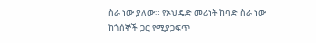ስራ ነው ያለው። የኦህዴድ መሪነት ከባድ ስራ ነው ከጎሰኞች ጋር የሚያጋፍጥ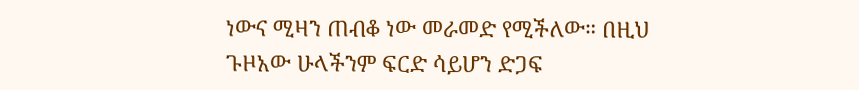ነውና ሚዛን ጠብቆ ነው መራመድ የሚችለው። በዚህ ጉዞአው ሁላችንም ፍርድ ሳይሆን ድጋፍ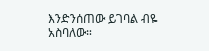እንድንሰጠው ይገባል ብዬ አስባለው።